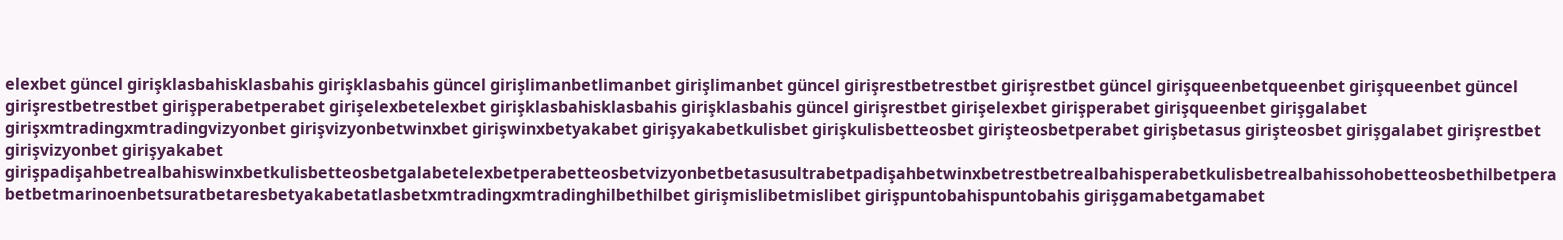elexbet güncel girişklasbahisklasbahis girişklasbahis güncel girişlimanbetlimanbet girişlimanbet güncel girişrestbetrestbet girişrestbet güncel girişqueenbetqueenbet girişqueenbet güncel girişrestbetrestbet girişperabetperabet girişelexbetelexbet girişklasbahisklasbahis girişklasbahis güncel girişrestbet girişelexbet girişperabet girişqueenbet girişgalabet girişxmtradingxmtradingvizyonbet girişvizyonbetwinxbet girişwinxbetyakabet girişyakabetkulisbet girişkulisbetteosbet girişteosbetperabet girişbetasus girişteosbet girişgalabet girişrestbet girişvizyonbet girişyakabet girişpadişahbetrealbahiswinxbetkulisbetteosbetgalabetelexbetperabetteosbetvizyonbetbetasusultrabetpadişahbetwinxbetrestbetrealbahisperabetkulisbetrealbahissohobetteosbethilbetperabetbetmarinoenbetsuratbetaresbetyakabetatlasbetxmtradingxmtradinghilbethilbet girişmislibetmislibet girişpuntobahispuntobahis girişgamabetgamabet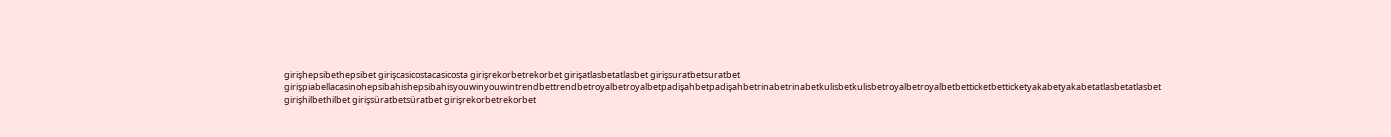girişhepsibethepsibet girişcasicostacasicosta girişrekorbetrekorbet girişatlasbetatlasbet girişsuratbetsuratbet girişpiabellacasinohepsibahishepsibahisyouwinyouwintrendbettrendbetroyalbetroyalbetpadişahbetpadişahbetrinabetrinabetkulisbetkulisbetroyalbetroyalbetbetticketbetticketyakabetyakabetatlasbetatlasbet girişhilbethilbet girişsüratbetsüratbet girişrekorbetrekorbet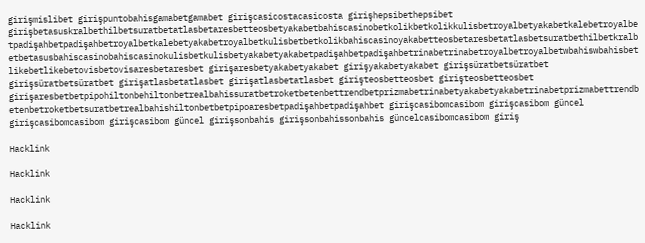girişmislibet girişpuntobahisgamabetgamabet girişcasicostacasicosta girişhepsibethepsibet girişbetasuskralbethilbetsuratbetatlasbetaresbetteosbetyakabetbahiscasinobetkolikbetkolikkulisbetroyalbetyakabetkalebetroyalbetpadişahbetpadişahbetroyalbetkalebetyakabetroyalbetkulisbetbetkolikbahiscasinoyakabetteosbetaresbetatlasbetsuratbethilbetkralbetbetasusbahiscasinobahiscasinokulisbetkulisbetyakabetyakabetpadişahbetpadişahbetrinabetrinabetroyalbetroyalbetwbahiswbahisbetlikebetlikebetovisbetovisaresbetaresbet girişaresbetyakabetyakabet girişyakabetyakabet girişsüratbetsüratbet girişsüratbetsüratbet girişatlasbetatlasbet girişatlasbetatlasbet girişteosbetteosbet girişteosbetteosbet girişaresbetbetpipohiltonbehiltonbetrealbahissuratbetroketbetenbettrendbetprizmabetrinabetyakabetyakabetrinabetprizmabettrendbetenbetroketbetsuratbetrealbahishiltonbetbetpipoaresbetpadişahbetpadişahbet girişcasibomcasibom girişcasibom güncel girişcasibomcasibom girişcasibom güncel girişsonbahis girişsonbahissonbahis güncelcasibomcasibom giriş

Hacklink

Hacklink

Hacklink

Hacklink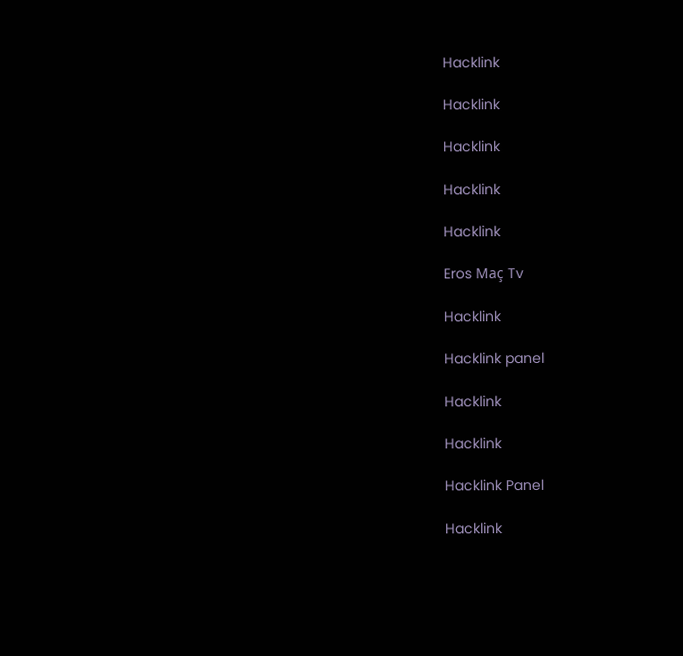Hacklink

Hacklink

Hacklink

Hacklink

Hacklink

Eros Maç Tv

Hacklink

Hacklink panel

Hacklink

Hacklink

Hacklink Panel

Hacklink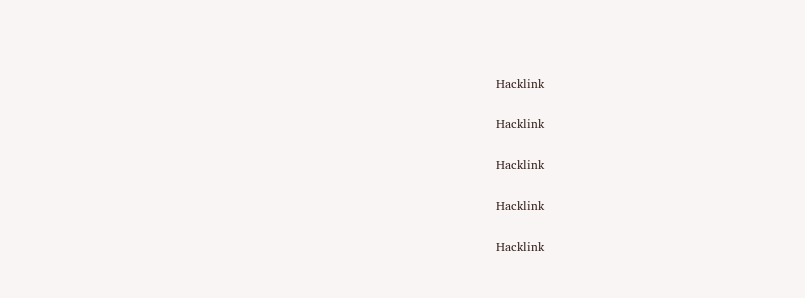Hacklink

Hacklink

Hacklink

Hacklink

Hacklink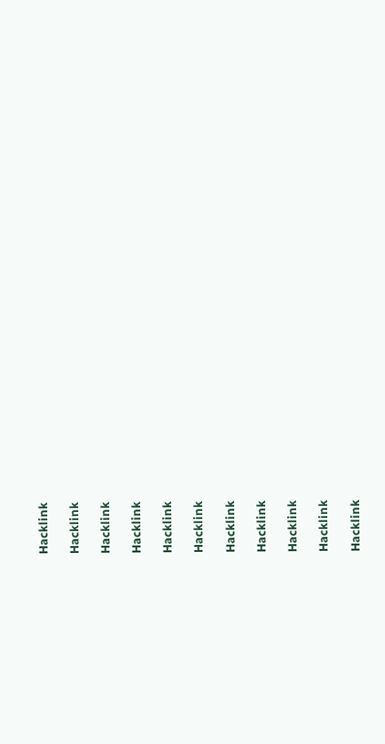Hacklink

Hacklink

Hacklink

Hacklink

Hacklink

Hacklink

Hacklink

Hacklink

Hacklink

Hacklink

Hacklink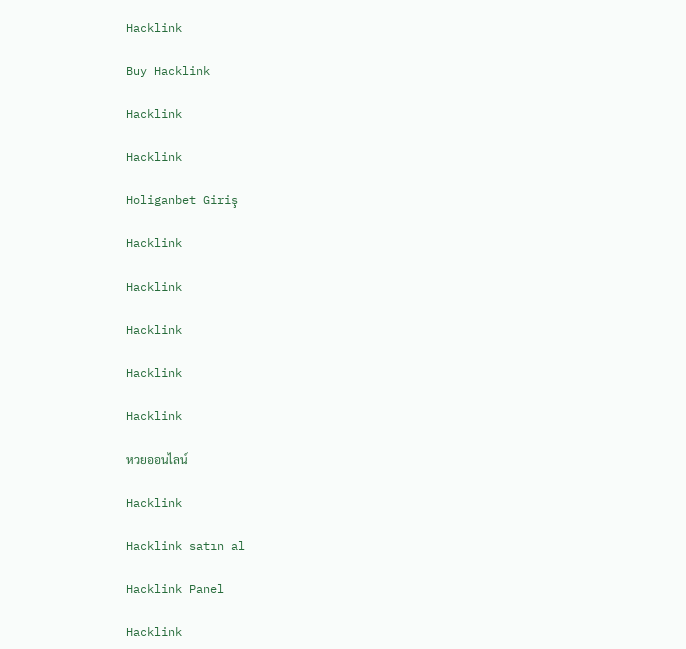Hacklink

Buy Hacklink

Hacklink

Hacklink

Holiganbet Giriş

Hacklink

Hacklink

Hacklink

Hacklink

Hacklink

หวยออนไลน์

Hacklink

Hacklink satın al

Hacklink Panel

Hacklink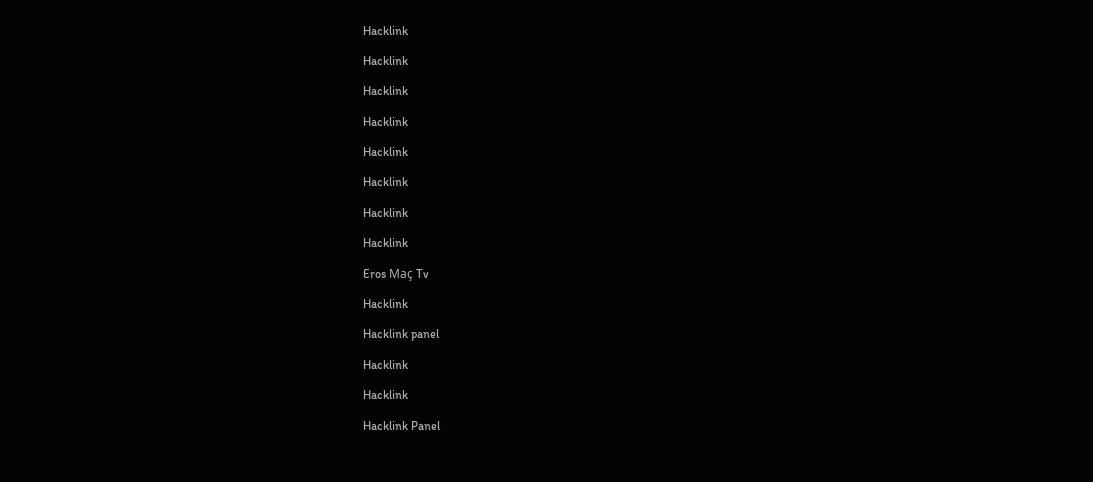Hacklink

Hacklink

Hacklink

Hacklink

Hacklink

Hacklink

Hacklink

Hacklink

Eros Maç Tv

Hacklink

Hacklink panel

Hacklink

Hacklink

Hacklink Panel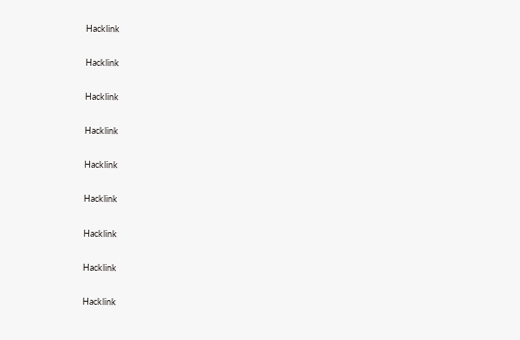Hacklink

Hacklink

Hacklink

Hacklink

Hacklink

Hacklink

Hacklink

Hacklink

Hacklink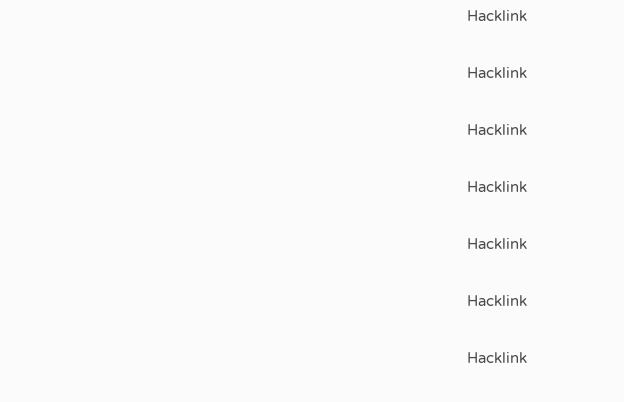Hacklink

Hacklink

Hacklink

Hacklink

Hacklink

Hacklink

Hacklink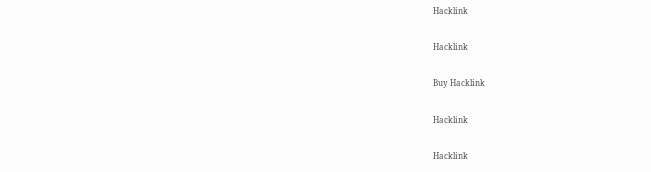Hacklink

Hacklink

Buy Hacklink

Hacklink

Hacklink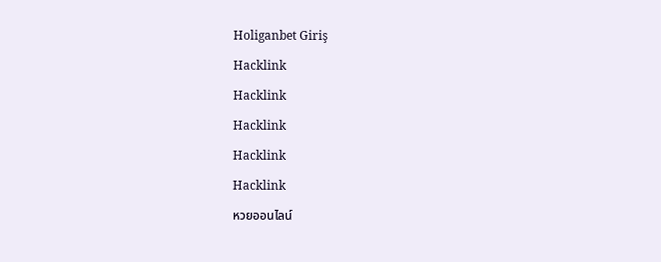Holiganbet Giriş

Hacklink

Hacklink

Hacklink

Hacklink

Hacklink

หวยออนไลน์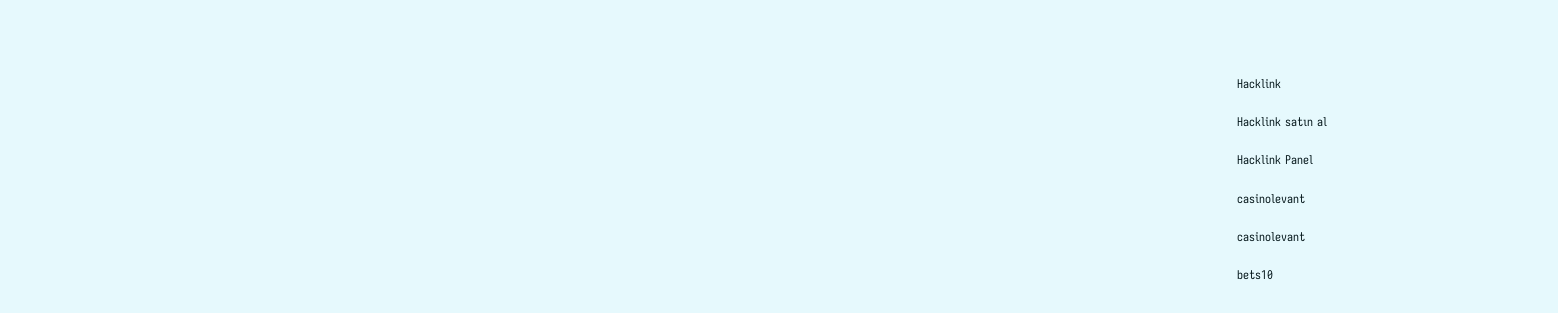Hacklink

Hacklink satın al

Hacklink Panel

casinolevant

casinolevant

bets10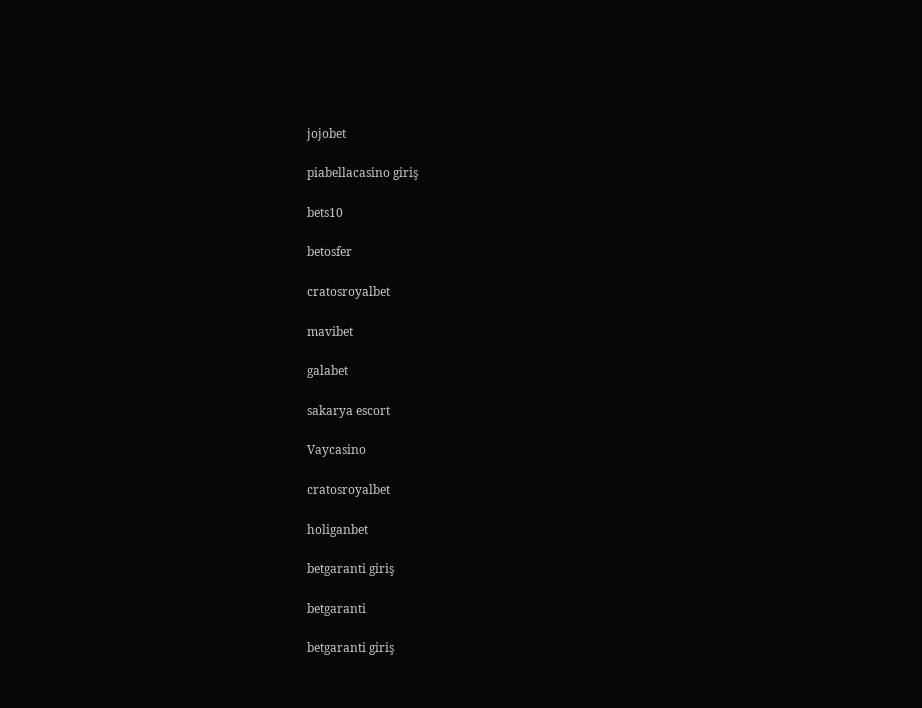jojobet

piabellacasino giriş

bets10

betosfer

cratosroyalbet

mavibet

galabet

sakarya escort

Vaycasino

cratosroyalbet

holiganbet

betgaranti giriş

betgaranti

betgaranti giriş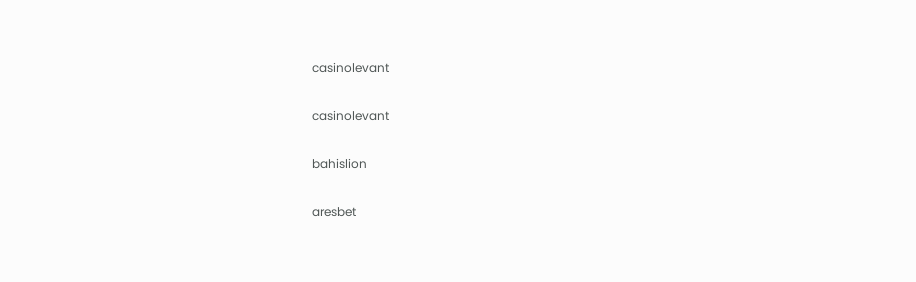casinolevant

casinolevant

bahislion

aresbet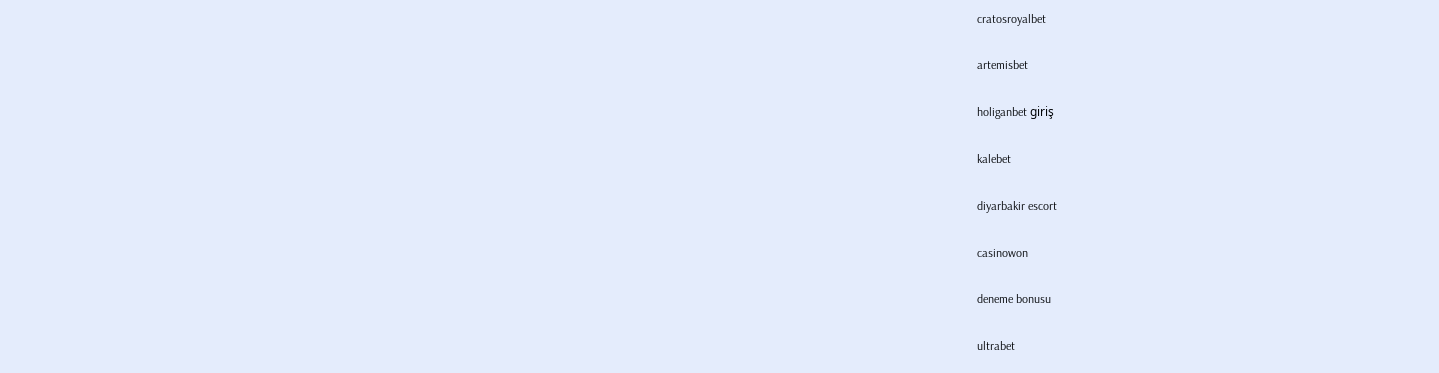cratosroyalbet

artemisbet

holiganbet giriş

kalebet

diyarbakir escort

casinowon

deneme bonusu

ultrabet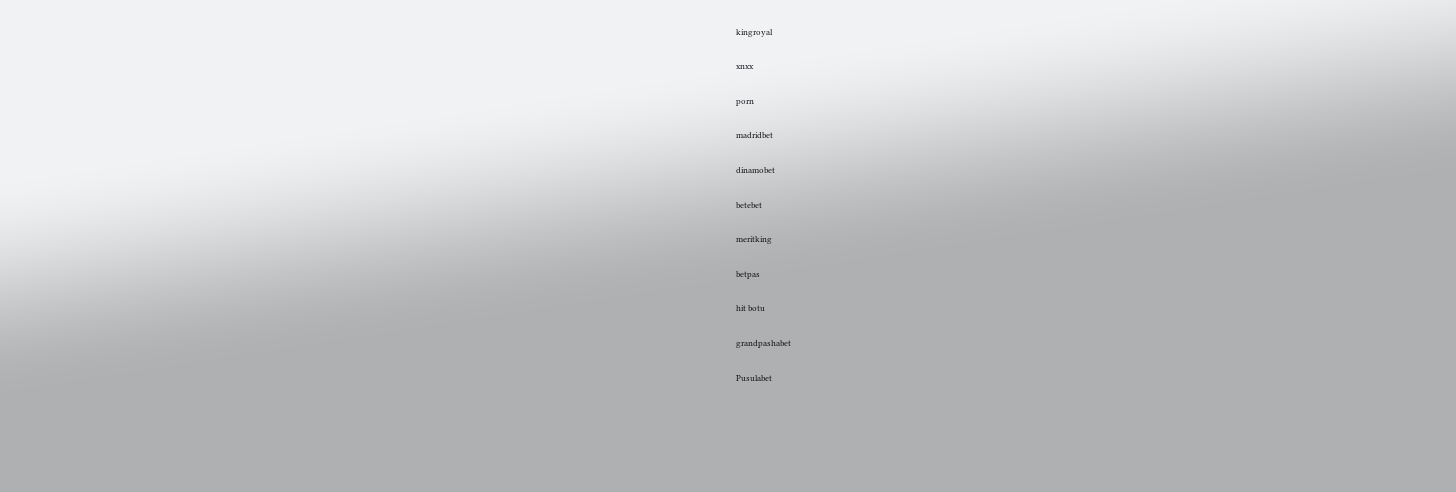kingroyal

xnxx

porn

madridbet

dinamobet

betebet

meritking

betpas

hit botu

grandpashabet

Pusulabet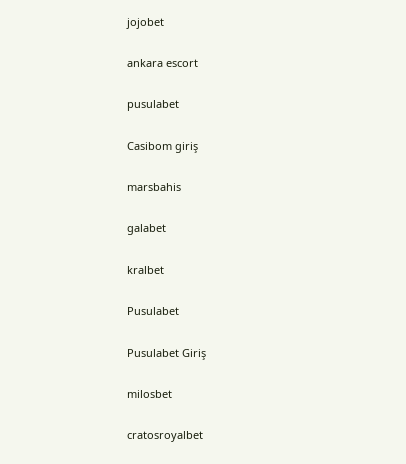jojobet

ankara escort

pusulabet

Casibom giriş

marsbahis

galabet

kralbet

Pusulabet

Pusulabet Giriş

milosbet

cratosroyalbet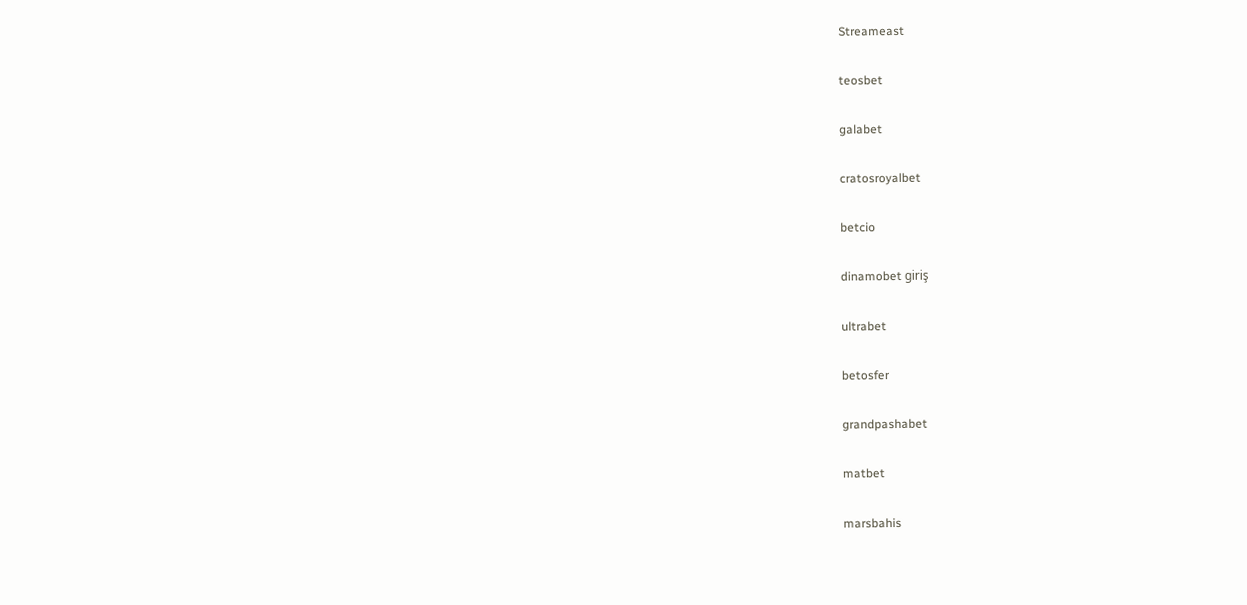Streameast

teosbet

galabet

cratosroyalbet

betcio

dinamobet giriş

ultrabet

betosfer

grandpashabet

matbet

marsbahis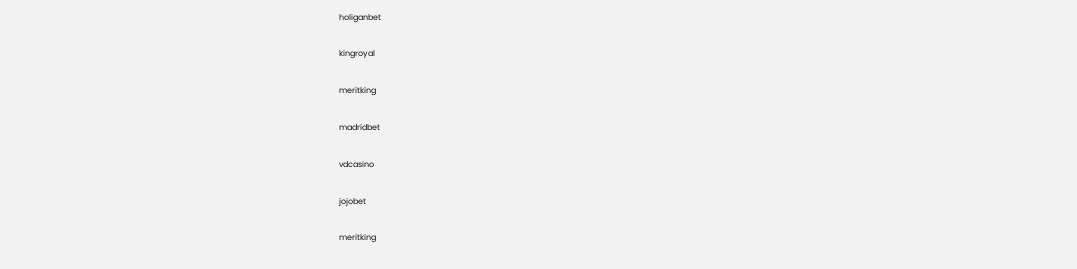holiganbet

kingroyal

meritking

madridbet

vdcasino

jojobet

meritking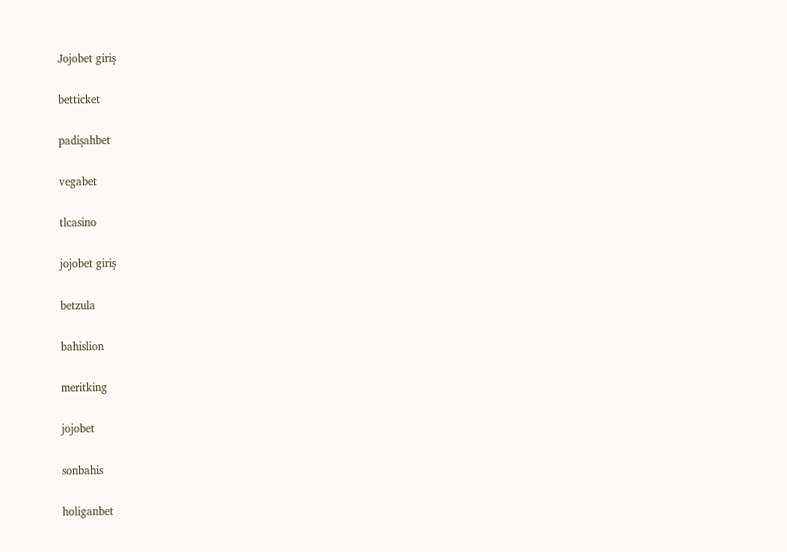Jojobet giriş

betticket

padişahbet

vegabet

tlcasino

jojobet giriş

betzula

bahislion

meritking

jojobet

sonbahis

holiganbet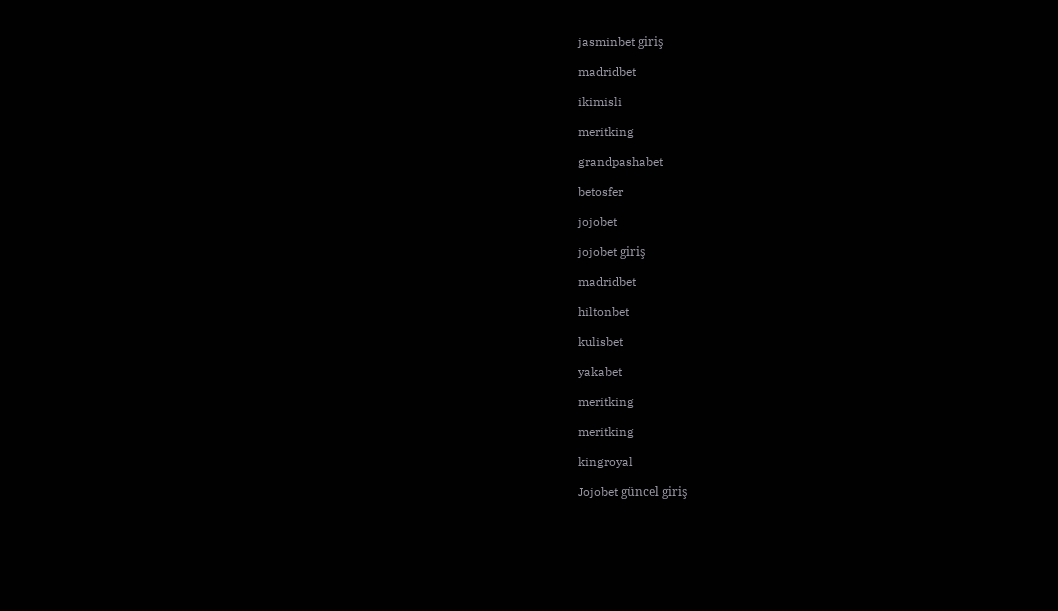jasminbet giriş

madridbet

ikimisli

meritking

grandpashabet

betosfer

jojobet

jojobet giriş

madridbet

hiltonbet

kulisbet

yakabet

meritking

meritking

kingroyal

Jojobet güncel giriş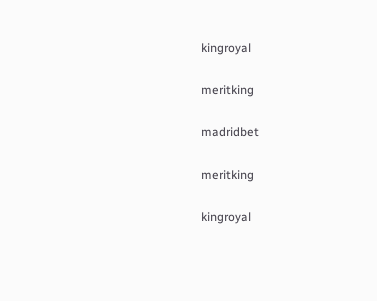kingroyal

meritking

madridbet

meritking

kingroyal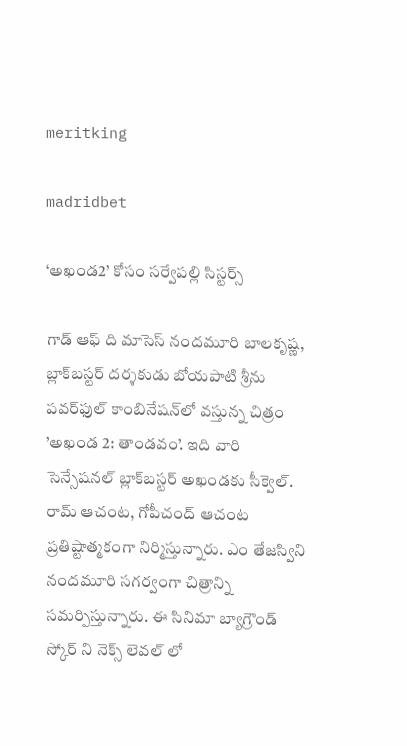meritking

madridbet

‘అఖండ2’ కోసం సర్వేపల్లి సిస్టర్స్

గాడ్ ఆఫ్ ది మాసెస్ నందమూరి బాలకృష్ణ, బ్లాక్‌బస్టర్ దర్శకుడు బోయపాటి శ్రీను పవర్‌ఫుల్ కాంబినేషన్‌లో వస్తున్న చిత్రం ’అఖండ 2: తాండవం’. ఇది వారి సెన్సేషనల్ బ్లాక్‌బస్టర్ అఖండకు సీక్వెల్. రామ్ ఆచంట, గోపీచంద్ ఆచంట ప్రతిష్టాత్మకంగా నిర్మిస్తున్నారు. ఎం తేజస్విని నందమూరి సగర్వంగా చిత్రాన్ని సమర్పిస్తున్నారు. ఈ సినిమా బ్యాగ్రౌండ్ స్కోర్ ని నెక్స్ లెవల్ లో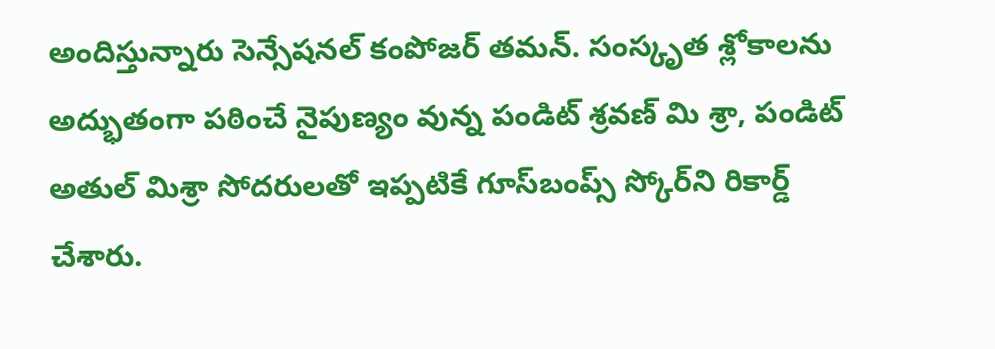అందిస్తున్నారు సెన్సేషనల్ కంపోజర్ తమన్. సంస్కృత శ్లోకాలను అద్భుతంగా పఠించే నైపుణ్యం వున్న పండిట్ శ్రవణ్ మి శ్రా, పండిట్ అతుల్ మిశ్రా సోదరులతో ఇప్పటికే గూస్‌బంప్స్ స్కోర్‌ని రికార్డ్ చేశారు.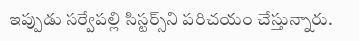ఇప్పుడు సర్వేపల్లి సిస్టర్స్‌ని పరిచయం చేస్తున్నారు.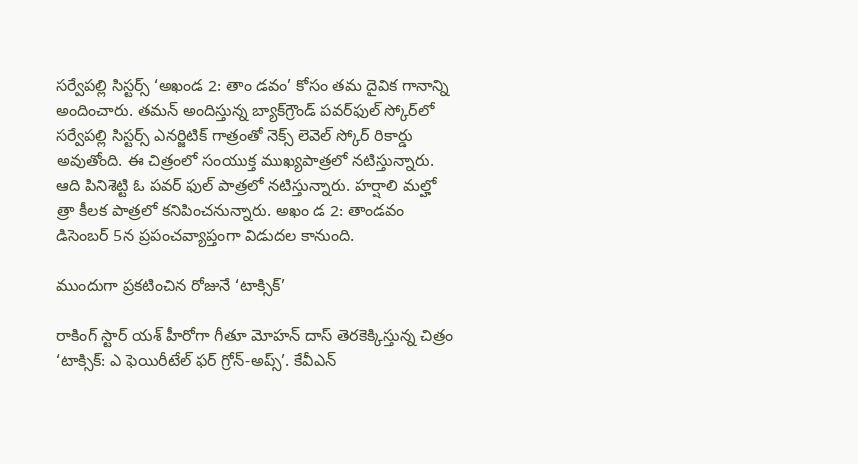సర్వేపల్లి సిస్టర్స్ ‘అఖండ 2: తాం డవం’ కోసం తమ దైవిక గానాన్ని అందించారు. తమన్ అందిస్తున్న బ్యాక్‌గ్రౌండ్ పవర్‌ఫుల్ స్కోర్‌లో సర్వేపల్లి సిస్టర్స్ ఎనర్జిటిక్ గాత్రంతో నెక్స్ లెవెల్ స్కోర్ రికార్డు అవుతోంది. ఈ చిత్రంలో సంయుక్త ముఖ్యపాత్రలో నటిస్తున్నారు. ఆది పినిశెట్టి ఓ పవర్ ఫుల్ పాత్రలో నటిస్తున్నారు. హర్షాలి మల్హో త్రా కీలక పాత్రలో కనిపించనున్నారు. అఖం డ 2: తాండవం డిసెంబర్ 5న ప్రపంచవ్యాప్తంగా విడుదల కానుంది.

ముందుగా ప్రకటించిన రోజునే ‘టాక్సిక్’

రాకింగ్ స్టార్ యశ్ హీరోగా గీతూ మోహన్ దాస్ తెరకెక్కిస్తున్న చిత్రం ‘టాక్సిక్: ఎ ఫెయిరీటేల్ ఫర్ గ్రోన్-అప్స్’. కేవీఎన్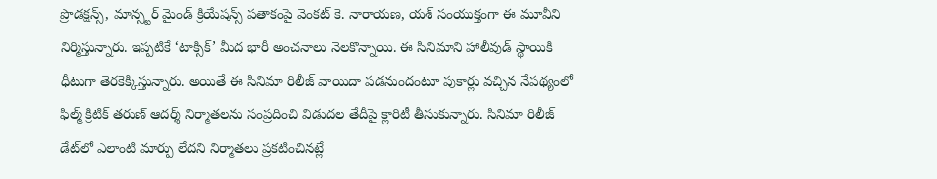ప్రొడక్షన్స్, మాన్స్టర్ మైండ్ క్రియేషన్స్ పతాకంపై వెంకట్ కె. నారాయణ, యశ్ సంయుక్తంగా ఈ మూవీని నిర్మిస్తున్నారు. ఇప్పటికే ‘టాక్సిక్’ మీద భారీ అంచనాలు నెలకొన్నాయి. ఈ సినిమాని హాలీవుడ్ స్థాయికి ధీటుగా తెరకెక్కిస్తున్నారు. అయితే ఈ సినిమా రిలీజ్ వాయిదా పడనుందంటూ పుకార్లు వచ్చిన నేపథ్యంలో ఫిల్మ్ క్రిటిక్ తరుణ్ ఆదర్శ్ నిర్మాతలను సంప్రదించి విడుదల తేదీపై క్లారిటీ తీసుకున్నారు. సినిమా రిలీజ్ డేట్‌లో ఎలాంటి మార్పు లేదని నిర్మాతలు ప్రకటించినట్లే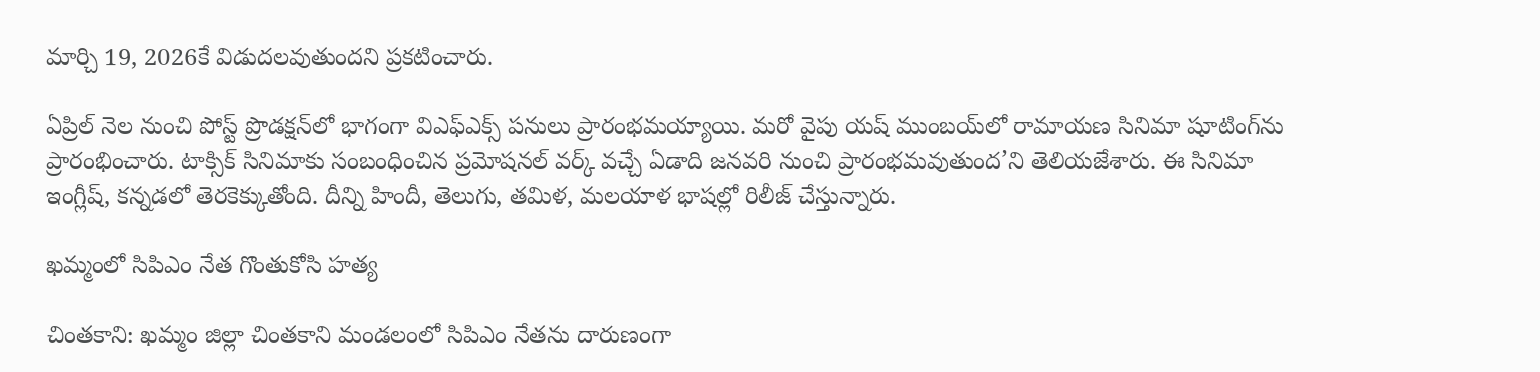మార్చి 19, 2026కే విడుదలవుతుందని ప్రకటించారు.

ఏప్రిల్ నెల నుంచి పోస్ట్ ప్రొడక్షన్‌లో భాగంగా విఎఫ్‌ఎక్స్ పనులు ప్రారంభమయ్యాయి. మరో వైపు యష్ ముంబయ్‌లో రామాయణ సినిమా షూటింగ్‌ను ప్రారంభించారు. టాక్సిక్ సినిమాకు సంబంధించిన ప్రమోషనల్ వర్క్ వచ్చే ఏడాది జనవరి నుంచి ప్రారంభమవుతుంద’ని తెలియజేశారు. ఈ సినిమా ఇంగ్లీష్, కన్నడలో తెరకెక్కుతోంది. దీన్ని హిందీ, తెలుగు, తమిళ, మలయాళ భాషల్లో రిలీజ్ చేస్తున్నారు.

ఖమ్మంలో సిపిఎం నేత గొంతుకోసి హత్య

చింతకాని: ఖమ్మం జిల్లా చింతకాని మండలంలో సిపిఎం నేతను దారుణంగా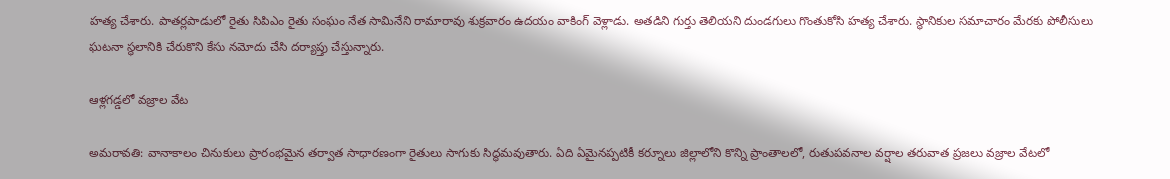హత్య చేశారు. పాతర్లపాడులో రైతు సిపిఎం రైతు సంఘం నేత సామినేని రామారావు శుక్రవారం ఉదయం వాకింగ్ వెళ్లాడు. అతడిని గుర్తు తెలియని దుండగులు గొంతుకోసి హత్య చేశారు. స్థానికుల సమాచారం మేరకు పోలీసులు ఘటనా స్థలానికి చేరుకొని కేసు నమోదు చేసి దర్యాప్తు చేస్తున్నారు.

ఆళ్లగడ్డలో వజ్రాల వేట

అమరావతి: వానాకాలం చినుకులు ప్రారంభమైన తర్వాత సాధారణంగా రైతులు సాగుకు సిద్ధమవుతారు. ఏది ఏమైనప్పటికీ కర్నూలు జిల్లాలోని కొన్ని ప్రాంతాలలో, రుతుపవనాల వర్షాల తరువాత ప్రజలు వజ్రాల వేటలో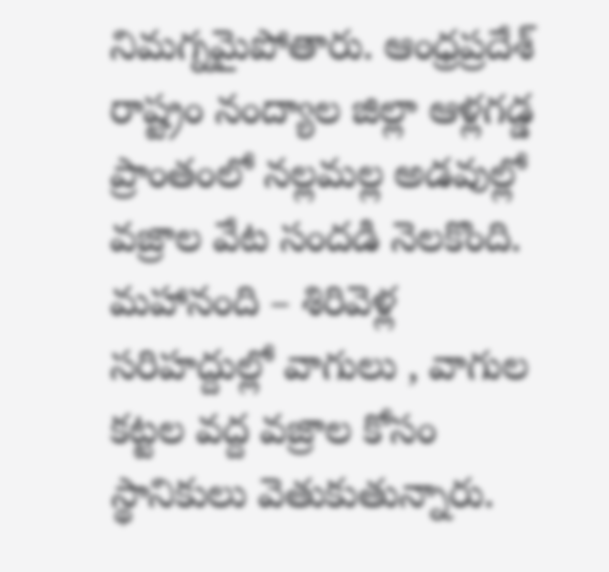నిమగ్నమైపోతారు. ఆంధ్రప్రదేశ్ రాష్ట్రం నంద్యాల జిల్లా ఆళ్లగడ్డ ప్రాంతంలో నల్లమల్ల అడవుల్లో వజ్రాల వేట సందడి నెలకొంది. మహానంది – శిరివెళ్ల సరిహద్దుల్లో వాగులు , వాగుల కట్టల వద్ద వజ్రాల కోసం స్థానికులు వెతుకుతున్నారు.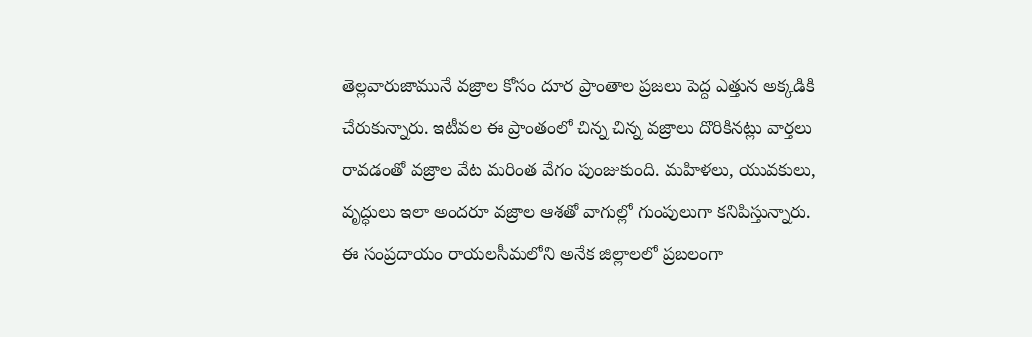తెల్లవారుజామునే వజ్రాల కోసం దూర ప్రాంతాల ప్రజలు పెద్ద ఎత్తున అక్కడికి చేరుకున్నారు. ఇటీవల ఈ ప్రాంతంలో చిన్న చిన్న వజ్రాలు దొరికినట్లు వార్తలు రావడంతో వజ్రాల వేట మరింత వేగం పుంజుకుంది. మహిళలు, యువకులు, వృద్ధులు ఇలా అందరూ వజ్రాల ఆశతో వాగుల్లో గుంపులుగా కనిపిస్తున్నారు. ఈ సంప్రదాయం రాయలసీమలోని అనేక జిల్లాలలో ప్రబలంగా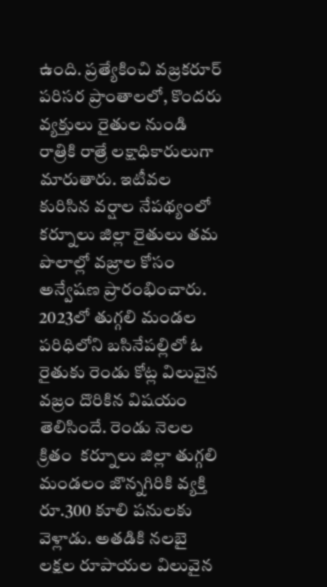ఉంది. ప్రత్యేకించి వజ్రకరూర్ పరిసర ప్రాంతాలలో, కొందరు వ్యక్తులు రైతుల నుండి రాత్రికి రాత్రే లక్షాధికారులుగా మారుతారు. ఇటీవల కురిసిన వర్షాల నేపథ్యంలో కర్నూలు జిల్లా రైతులు తమ పొలాల్లో వజ్రాల కోసం అన్వేషణ ప్రారంభించారు. 2023లో తుగ్గలి మండల పరిధిలోని బసినేపల్లిలో ఓ రైతుకు రెండు కోట్ల విలువైన వజ్రం దొరికిన విషయం తెలిసిందే. రెండు నెలల క్రితం  కర్నూలు జిల్లా తుగ్గలి మండలం జొన్నగిరికి వ్యక్తి రూ.300 కూలి పనులకు వెళ్లాడు. అతడికి నలబై లక్షల రూపాయల విలువైన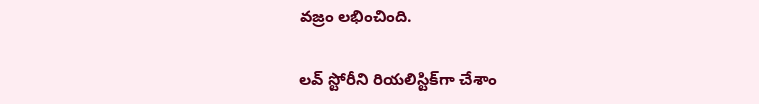వజ్రం లభించింది.

లవ్ స్టోరీని రియలిస్టిక్‌గా చేశాం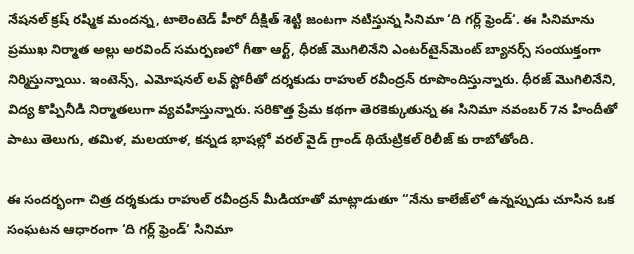నేషనల్ క్రష్ రష్మిక మందన్న, టాలెంటెడ్ హీరో దీక్షిత్ శెట్టి జంటగా నటిస్తున్న సినిమా ‘ది గర్ల్ ఫ్రెండ్‘. ఈ సినిమాను ప్రముఖ నిర్మాత అల్లు అరవింద్ సమర్పణలో గీతా ఆర్ట్, ధీరజ్ మొగిలినేని ఎంటర్‌టైన్‌మెంట్ బ్యానర్స్ సంయుక్తంగా నిర్మిస్తున్నాయి. ఇంటెన్స్, ఎమోషనల్ లవ్ స్టోరీతో దర్శకుడు రాహుల్ రవీంద్రన్ రూపొందిస్తున్నారు. ధీరజ్ మొగిలినేని, విద్య కొప్పినీడి నిర్మాతలుగా వ్యవహిస్తున్నారు. సరికొత్త ప్రేమ కథగా తెరకెక్కుతున్న ఈ సినిమా నవంబర్ 7న హిందీతో పాటు తెలుగు, తమిళ, మలయాళ, కన్నడ భాషల్లో వరల్ వైడ్ గ్రాండ్ థియేట్రికల్ రిలీజ్ కు రాబోతోంది.

ఈ సందర్భంగా చిత్ర దర్శకుడు రాహుల్ రవీంద్రన్ మీడియాతో మాట్లాడుతూ “నేను కాలేజ్‌లో ఉన్నప్పుడు చూసిన ఒక సంఘటన ఆధారంగా ‘ది గర్ల్ ఫ్రెండ్‘ సినిమా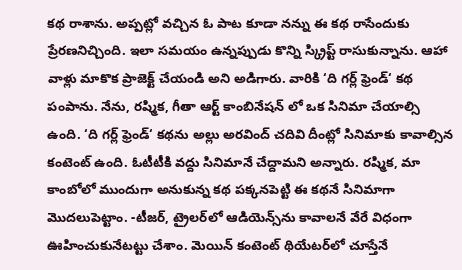కథ రాశాను. అప్పట్లో వచ్చిన ఓ పాట కూడా నన్ను ఈ కథ రాసేందుకు ప్రేరణనిచ్చింది. ఇలా సమయం ఉన్నప్పుడు కొన్ని స్క్రిప్ట్ రాసుకున్నాను. ఆహా వాళ్లు మాకొక ప్రాజెక్ట్ చేయండి అని అడిగారు. వారికి ‘ది గర్ల్ ఫ్రెండ్‘ కథ పంపాను. నేను, రష్మిక, గీతా ఆర్ట్ కాంబినేషన్ లో ఒక సినిమా చేయాల్సి ఉంది. ‘ది గర్ల్ ఫ్రెండ్‘ కథను అల్లు అరవింద్ చదివి దీంట్లో సినిమాకు కావాల్సిన కంటెంట్ ఉంది. ఓటీటీకి వద్దు సినిమానే చేద్దామని అన్నారు. రష్మిక, మా కాంబోలో ముందుగా అనుకున్న కథ పక్కనపెట్టి ఈ కథనే సినిమాగా మొదలుపెట్టాం. -టీజర్, ట్రైలర్‌లో ఆడియెన్స్‌ను కావాలనే వేరే విధంగా ఊహించుకునేటట్టు చేశాం. మెయిన్ కంటెంట్ థియేటర్‌లో చూస్తేనే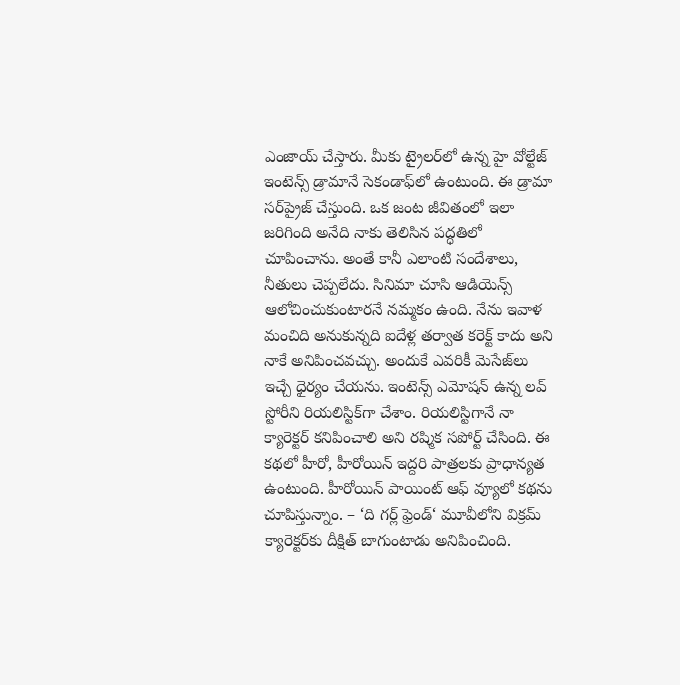ఎంజాయ్ చేస్తారు. మీకు ట్రైలర్‌లో ఉన్న హై వోల్టేజ్ ఇంటెన్స్ డ్రామానే సెకండాఫ్‌లో ఉంటుంది. ఈ డ్రామా సర్‌ప్రైజ్ చేస్తుంది. ఒక జంట జీవితంలో ఇలా జరిగింది అనేది నాకు తెలిసిన పద్ధతిలో చూపించాను. అంతే కానీ ఎలాంటి సందేశాలు, నీతులు చెప్పలేదు. సినిమా చూసి ఆడియెన్స్ ఆలోచించుకుంటారనే నమ్మకం ఉంది. నేను ఇవాళ మంచిది అనుకున్నది ఐదేళ్ల తర్వాత కరెక్ట్ కాదు అని నాకే అనిపించవచ్చు. అందుకే ఎవరికీ మెసేజ్‌లు ఇచ్చే ధైర్యం చేయను. ఇంటెన్స్ ఎమోషన్ ఉన్న లవ్ స్టోరీని రియలిస్టిక్‌గా చేశాం. రియలిస్టిగానే నా క్యారెక్టర్ కనిపించాలి అని రష్మిక సపోర్ట్ చేసింది. ఈ కథలో హీరో, హీరోయిన్ ఇద్దరి పాత్రలకు ప్రాధాన్యత ఉంటుంది. హీరోయిన్ పాయింట్ ఆఫ్ వ్యూలో కథను చూపిస్తున్నాం. – ‘ది గర్ల్ ఫ్రెండ్‘ మూవీలోని విక్రమ్ క్యారెక్టర్‌కు దీక్షిత్ బాగుంటాడు అనిపించింది.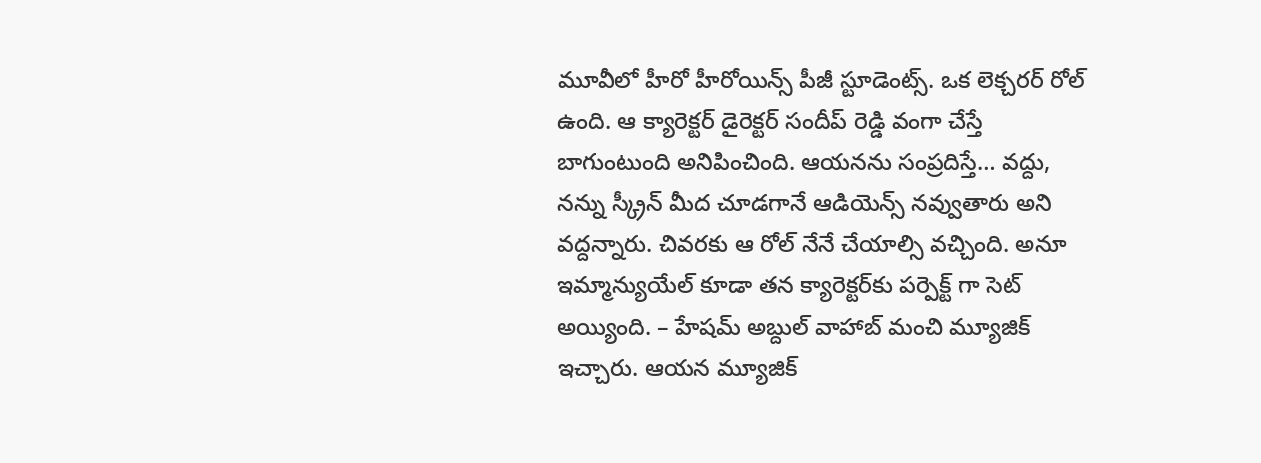మూవీలో హీరో హీరోయిన్స్ పీజీ స్టూడెంట్స్. ఒక లెక్చరర్ రోల్ ఉంది. ఆ క్యారెక్టర్ డైరెక్టర్ సందీప్ రెడ్డి వంగా చేస్తే బాగుంటుంది అనిపించింది. ఆయనను సంప్రదిస్తే… వద్దు, నన్ను స్క్రీన్ మీద చూడగానే ఆడియెన్స్ నవ్వుతారు అని వద్దన్నారు. చివరకు ఆ రోల్ నేనే చేయాల్సి వచ్చింది. అనూ ఇమ్మాన్యుయేల్ కూడా తన క్యారెక్టర్‌కు పర్పెక్ట్ గా సెట్ అయ్యింది. – హేషమ్ అబ్దుల్ వాహాబ్ మంచి మ్యూజిక్ ఇచ్చారు. ఆయన మ్యూజిక్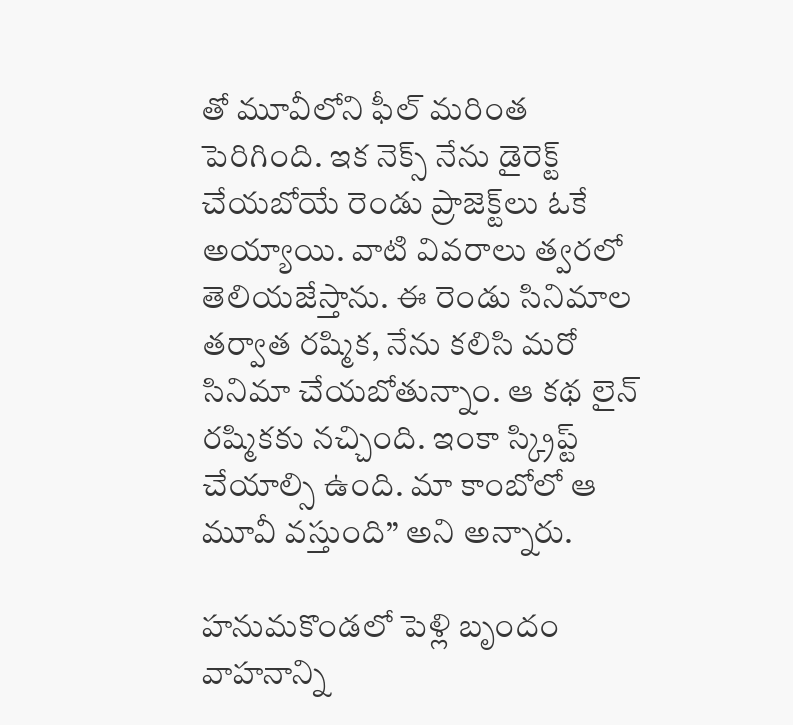తో మూవీలోని ఫీల్ మరింత పెరిగింది. ఇక నెక్స్ నేను డైరెక్ట్ చేయబోయే రెండు ప్రాజెక్ట్‌లు ఓకే అయ్యాయి. వాటి వివరాలు త్వరలో తెలియజేస్తాను. ఈ రెండు సినిమాల తర్వాత రష్మిక, నేను కలిసి మరో సినిమా చేయబోతున్నాం. ఆ కథ లైన్ రష్మికకు నచ్చింది. ఇంకా స్క్రిప్ట్ చేయాల్సి ఉంది. మా కాంబోలో ఆ మూవీ వస్తుంది” అని అన్నారు.

హనుమకొండలో పెళ్లి బృందం వాహనాన్ని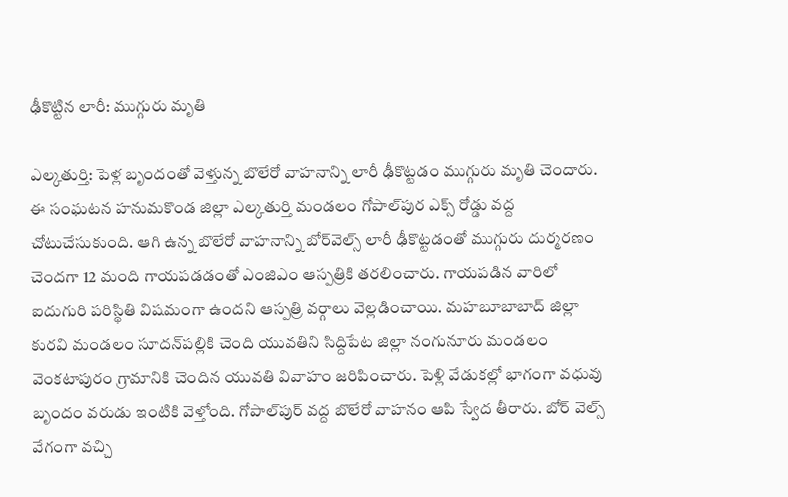ఢీకొట్టిన లారీ: ముగ్గురు మృతి

ఎల్కతుర్తి: పెళ్ల బృందంతో వెళ్తున్న బొలేరో వాహనాన్ని లారీ ఢీకొట్టడం ముగ్గురు మృతి చెందారు. ఈ సంఘటన హనుమకొండ జిల్లా ఎల్కతుర్తి మండలం గోపాల్‌పుర ఎక్స్ రోడ్డు వద్ద చోటుచేసుకుంది. ఆగి ఉన్న బొలేరో వాహనాన్ని బోర్‌వెల్స్ లారీ ఢీకొట్టడంతో ముగ్గురు దుర్మరణం చెందగా 12 మంది గాయపడడంతో ఎంజిఎం ఆస్పత్రికి తరలించారు. గాయపడిన వారిలో ఐదుగురి పరిస్థితి విషమంగా ఉందని ఆస్పత్రి వర్గాలు వెల్లడించాయి. మహబూబాబాద్ జిల్లా కురవి మండలం సూదన్‌పల్లికి చెంది యువతిని సిద్దిపేట జిల్లా నంగునూరు మండలం వెంకటాపురం గ్రామానికి చెందిన యువతి వివాహం జరిపించారు. పెళ్లి వేడుకల్లో భాగంగా వధువు బృందం వరుడు ఇంటికి వెళ్తోంది. గోపాల్‌పుర్ వద్ద బొలేరో వాహనం ఆపి స్వేద తీరారు. బోర్ వెల్స్ వేగంగా వచ్చి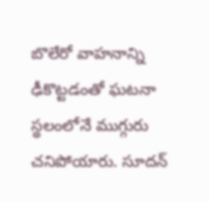బొలేరో వాహనాన్ని ఢీకొట్టడంతో ఘటనా స్థలంలోనే ముగ్గురు చనిపోయారు. సూదన్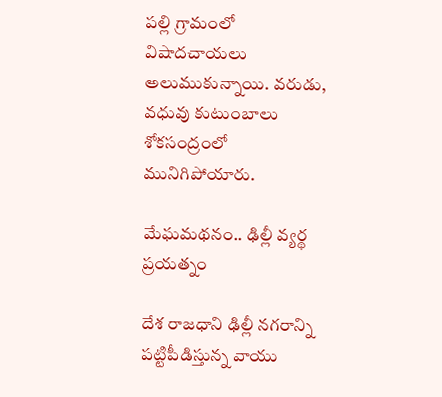పల్లి గ్రామంలో విషాదచాయలు అలుముకున్నాయి. వరుడు, వధువు కుటుంబాలు శోకసంద్రంలో మునిగిపోయారు.

మేఘమథనం.. ఢిల్లీ వ్యర్థ ప్రయత్నం

దేశ రాజధాని ఢిల్లీ నగరాన్ని పట్టిపీడిస్తున్న వాయు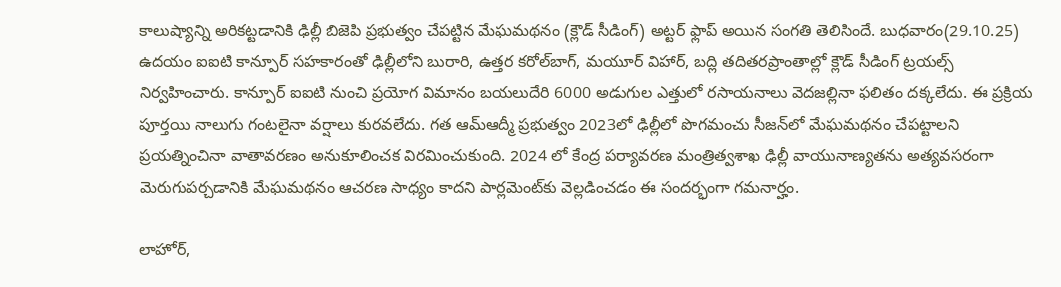కాలుష్యాన్ని అరికట్టడానికి ఢిల్లీ బిజెపి ప్రభుత్వం చేపట్టిన మేఘమథనం (క్లౌడ్ సీడింగ్) అట్టర్ ఫ్లాప్ అయిన సంగతి తెలిసిందే. బుధవారం(29.10.25) ఉదయం ఐఐటి కాన్పూర్ సహకారంతో ఢిల్లీలోని బురారి, ఉత్తర కరోల్‌బాగ్, మయూర్ విహార్, బద్లి తదితరప్రాంతాల్లో క్లౌడ్ సీడింగ్ ట్రయల్స్ నిర్వహించారు. కాన్పూర్ ఐఐటి నుంచి ప్రయోగ విమానం బయలుదేరి 6000 అడుగుల ఎత్తులో రసాయనాలు వెదజల్లినా ఫలితం దక్కలేదు. ఈ ప్రక్రియ పూర్తయి నాలుగు గంటలైనా వర్షాలు కురవలేదు. గత ఆమ్‌ఆద్మీ ప్రభుత్వం 2023లో ఢిల్లీలో పొగమంచు సీజన్‌లో మేఘమథనం చేపట్టాలని ప్రయత్నించినా వాతావరణం అనుకూలించక విరమించుకుంది. 2024 లో కేంద్ర పర్యావరణ మంత్రిత్వశాఖ ఢిల్లీ వాయునాణ్యతను అత్యవసరంగా మెరుగుపర్చడానికి మేఘమథనం ఆచరణ సాధ్యం కాదని పార్లమెంట్‌కు వెల్లడించడం ఈ సందర్భంగా గమనార్హం.

లాహోర్,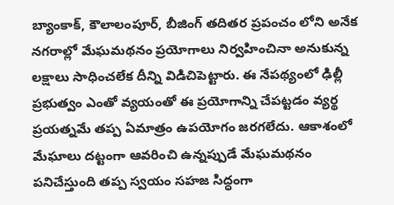బ్యాంకాక్, కౌలాలంపూర్, బీజింగ్ తదితర ప్రపంచం లోని అనేక నగరాల్లో మేఘమథనం ప్రయోగాలు నిర్వహించినా అనుకున్న లక్షాలు సాధించలేక దీన్ని విడిచిపెట్టారు. ఈ నేపథ్యంలో ఢిల్లీ ప్రభుత్వం ఎంతో వ్యయంతో ఈ ప్రయోగాన్ని చేపట్టడం వ్యర్థ ప్రయత్నమే తప్ప ఏమాత్రం ఉపయోగం జరగలేదు. ఆకాశంలో మేఘాలు దట్టంగా ఆవరించి ఉన్నప్పుడే మేఘమథనం పనిచేస్తుంది తప్ప స్వయం సహజ సిద్ధంగా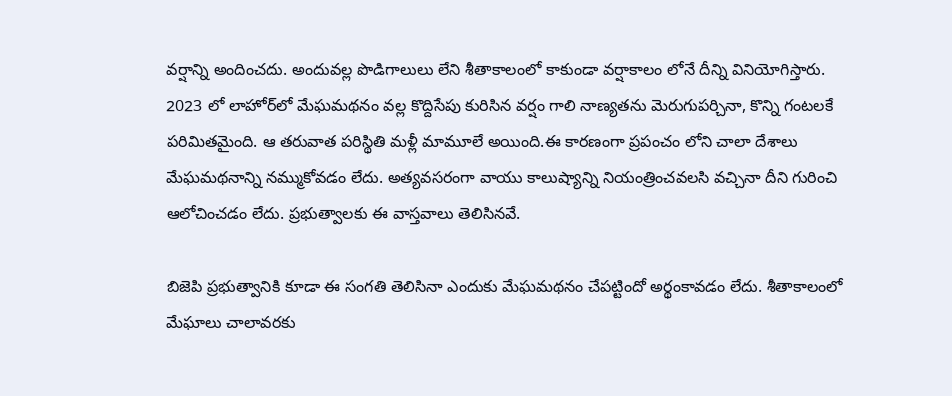వర్షాన్ని అందించదు. అందువల్ల పొడిగాలులు లేని శీతాకాలంలో కాకుండా వర్షాకాలం లోనే దీన్ని వినియోగిస్తారు. 2023 లో లాహోర్‌లో మేఘమథనం వల్ల కొద్దిసేపు కురిసిన వర్షం గాలి నాణ్యతను మెరుగుపర్చినా, కొన్ని గంటలకే పరిమితమైంది. ఆ తరువాత పరిస్థితి మళ్లీ మామూలే అయింది.ఈ కారణంగా ప్రపంచం లోని చాలా దేశాలు మేఘమథనాన్ని నమ్ముకోవడం లేదు. అత్యవసరంగా వాయు కాలుష్యాన్ని నియంత్రించవలసి వచ్చినా దీని గురించి ఆలోచించడం లేదు. ప్రభుత్వాలకు ఈ వాస్తవాలు తెలిసినవే.

బిజెపి ప్రభుత్వానికి కూడా ఈ సంగతి తెలిసినా ఎందుకు మేఘమథనం చేపట్టిందో అర్థంకావడం లేదు. శీతాకాలంలో మేఘాలు చాలావరకు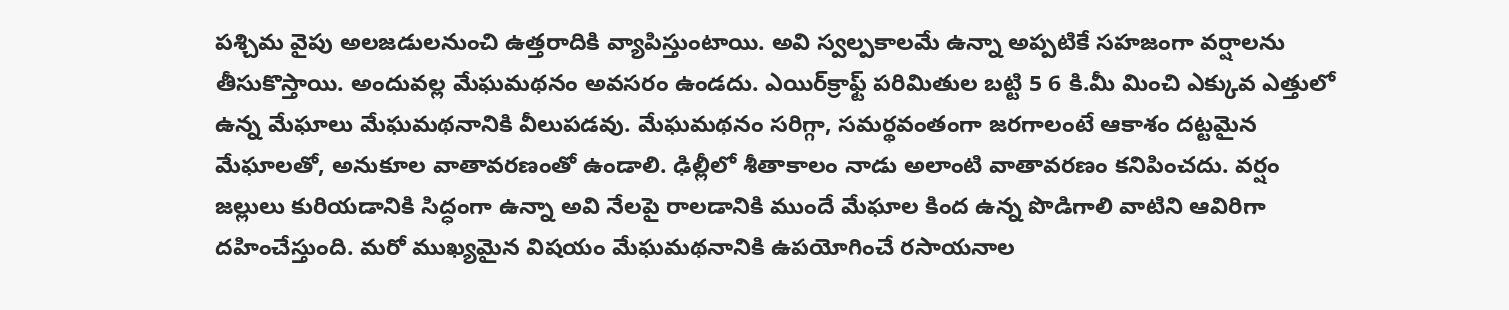పశ్చిమ వైపు అలజడులనుంచి ఉత్తరాదికి వ్యాపిస్తుంటాయి. అవి స్వల్పకాలమే ఉన్నా అప్పటికే సహజంగా వర్షాలను తీసుకొస్తాయి. అందువల్ల మేఘమథనం అవసరం ఉండదు. ఎయిర్‌క్రాఫ్ట్ పరిమితుల బట్టి 5 6 కి.మీ మించి ఎక్కువ ఎత్తులో ఉన్న మేఘాలు మేఘమథనానికి వీలుపడవు. మేఘమథనం సరిగ్గా, సమర్థవంతంగా జరగాలంటే ఆకాశం దట్టమైన మేఘాలతో, అనుకూల వాతావరణంతో ఉండాలి. ఢిల్లీలో శీతాకాలం నాడు అలాంటి వాతావరణం కనిపించదు. వర్షం జల్లులు కురియడానికి సిద్ధంగా ఉన్నా అవి నేలపై రాలడానికి ముందే మేఘాల కింద ఉన్న పొడిగాలి వాటిని ఆవిరిగా దహించేస్తుంది. మరో ముఖ్యమైన విషయం మేఘమథనానికి ఉపయోగించే రసాయనాల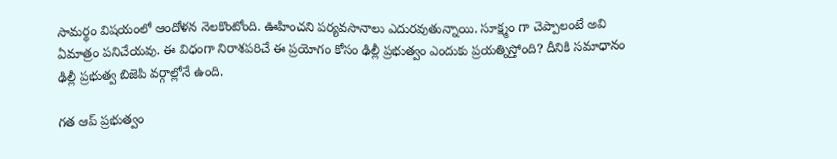సామర్థం విషయంలో ఆందోళన నెలకొంటోంది. ఊహించని పర్యవసానాలు ఎదురవుతున్నాయి. సూక్ష్మం గా చెప్పాలంటే అవి ఏమాత్రం పనిచేయవు. ఈ విధంగా నిరాశపరిచే ఈ ప్రయోగం కోసం ఢిల్లీ ప్రభుత్వం ఎందుకు ప్రయత్నిస్తోంది? దీనికి సమాధానం ఢిల్లీ ప్రభుత్వ బిజెపి వర్గాల్లోనే ఉంది.

గత ఆప్ ప్రభుత్వం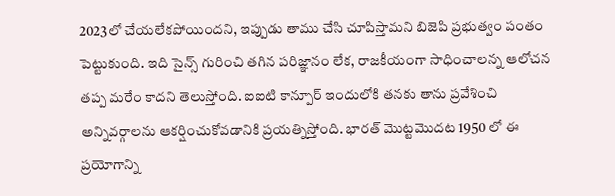2023లో చేయలేకపోయిందని, ఇప్పుడు తాము చేసి చూపిస్తామని బిజెపి ప్రభుత్వం పంతం పెట్టుకుంది. ఇది సైన్స్ గురించి తగిన పరిజ్ఞానం లేక, రాజకీయంగా సాధించాలన్న ఆలోచన తప్ప మరేం కాదని తెలుస్తోంది. ఐఐటి కాన్పూర్ ఇందులోకి తనకు తాను ప్రవేశించి అన్నివర్గాలను ఆకర్షించుకోవడానికి ప్రయత్నిస్తోంది. భారత్ మొట్టమొదట 1950 లో ఈ ప్రయోగాన్ని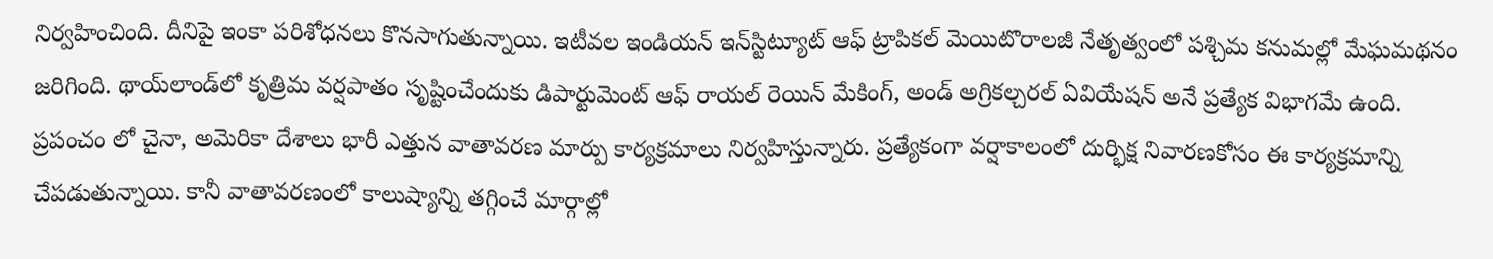నిర్వహించింది. దీనిపై ఇంకా పరిశోధనలు కొనసాగుతున్నాయి. ఇటీవల ఇండియన్ ఇన్‌స్టిట్యూట్ ఆఫ్ ట్రాపికల్ మెయిటొరాలజీ నేతృత్వంలో పశ్చిమ కనుమల్లో మేఘమథనం జరిగింది. థాయ్‌లాండ్‌లో కృత్రిమ వర్షపాతం సృష్టించేందుకు డిపార్టుమెంట్ ఆఫ్ రాయల్ రెయిన్ మేకింగ్, అండ్ అగ్రికల్చరల్ ఏవియేషన్ అనే ప్రత్యేక విభాగమే ఉంది. ప్రపంచం లో చైనా, అమెరికా దేశాలు భారీ ఎత్తున వాతావరణ మార్పు కార్యక్రమాలు నిర్వహిస్తున్నారు. ప్రత్యేకంగా వర్షాకాలంలో దుర్భిక్ష నివారణకోసం ఈ కార్యక్రమాన్ని చేపడుతున్నాయి. కానీ వాతావరణంలో కాలుష్యాన్ని తగ్గించే మార్గాల్లో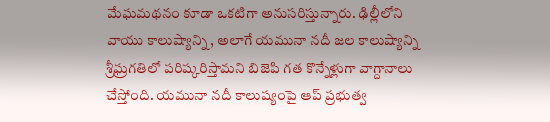మేఘమథనం కూడా ఒకటిగా అనుసరిస్తున్నారు. ఢిల్లీలోని వాయు కాలుష్యాన్ని, అలాగే యమునా నదీ జల కాలుష్యాన్ని శ్రీఘ్రగతిలో పరిష్కరిస్తామని బిజెపి గత కొన్నేళ్లుగా వాగ్దానాలు చేస్తోంది. యమునా నదీ కాలుష్యంపై ఆప్ ప్రభుత్వ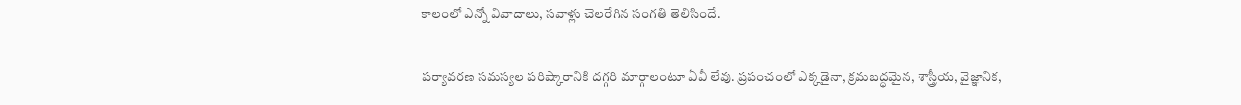కాలంలో ఎన్నో వివాదాలు, సవాళ్లు చెలరేగిన సంగతి తెలిసిందే.

పర్యావరణ సమస్యల పరిష్కారానికి దగ్గరి మార్గాలంటూ ఏవీ లేవు. ప్రపంచంలో ఎక్కడైనా, క్రమబద్ధమైన, శాస్త్రీయ, వైజ్ఞానిక,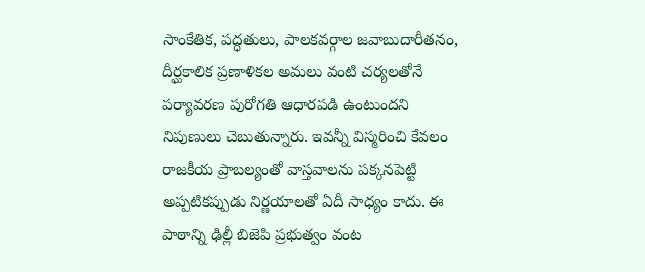సాంకేతిక, పద్ధతులు, పాలకవర్గాల జవాబుదారీతనం, దీర్ఘకాలిక ప్రణాళికల అమలు వంటి చర్యలతోనే పర్యావరణ పురోగతి ఆధారపడి ఉంటుందని నిపుణులు చెబుతున్నారు. ఇవన్నీ విస్మరించి కేవలం రాజకీయ ప్రాబల్యంతో వాస్తవాలను పక్కనపెట్టి అప్పటికప్పుడు నిర్ణయాలతో ఏదీ సాధ్యం కాదు. ఈ పాఠాన్ని ఢిల్లీ బిజెపి ప్రభుత్వం వంట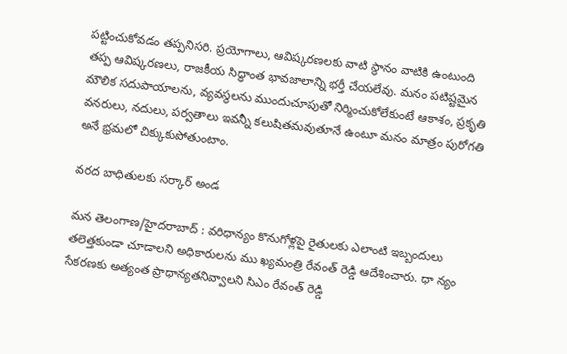పట్టించుకోవడం తప్పనిసరి. ప్రయోగాలు, ఆవిష్కరణలకు వాటి స్థానం వాటికి ఉంటుంది తప్ప ఆవిష్కరణలు, రాజకీయ సిద్ధాంత భావజాలాన్ని భర్తీ చేయలేవు. మనం పటిష్టమైన మౌలిక సదుపాయాలను, వ్యవస్థలను ముందుచూపుతో నిర్మించుకోలేకుంటే ఆకాశం, ప్రకృతి వనరులు, నదులు, పర్వతాలు ఇవన్నీ కలుషితమవుతూనే ఉంటూ మనం మాత్రం పురోగతి అనే భ్రమలో చిక్కుకుపోతుంటాం.

వరద బాధితులకు సర్కార్ అండ

మన తెలంగాణ/హైదరాబాద్ : వరిధాన్యం కొనుగోళ్లపై రైతులకు ఎలాంటి ఇబ్బందులు తలెత్తకుండా చూడాలని అధికారులను ము ఖ్యమంత్రి రేవంత్ రెడ్డి ఆదేశించారు. ధా న్యం సేకరణకు అత్యంత ప్రాధాన్యతనివ్వాలని సిఎం రేవంత్ రెడ్డి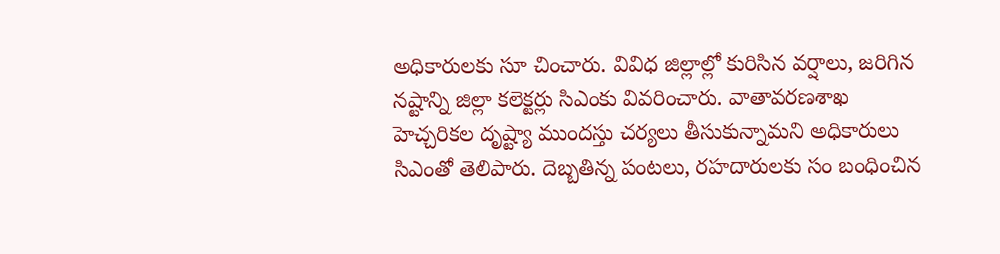అధికారులకు సూ చించారు. వివిధ జిల్లాల్లో కురిసిన వర్షాలు, జరిగిన నష్టాన్ని జిల్లా కలెక్టర్లు సిఎంకు వివరించారు. వాతావరణశాఖ హెచ్చరికల దృష్ట్యా ముందస్తు చర్యలు తీసుకున్నామని అధికారులు సిఎంతో తెలిపారు. దెబ్బతిన్న పంటలు, రహదారులకు సం బంధించిన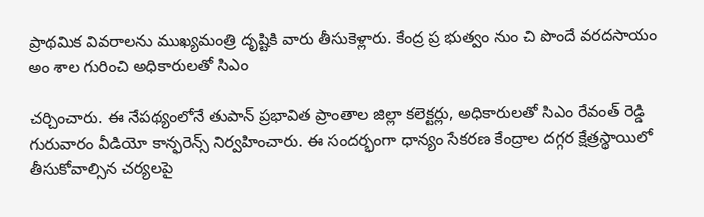ప్రాథమిక వివరాలను ముఖ్యమంత్రి దృష్టికి వారు తీసుకెళ్లారు. కేంద్ర ప్ర భుత్వం నుం చి పొందే వరదసాయం అం శాల గురించి అధికారులతో సిఎం

చర్చించారు. ఈ నేపథ్యంలోనే తుపాన్ ప్రభావిత ప్రాంతాల జిల్లా కలెక్టర్లు, అధికారులతో సిఎం రేవంత్ రెడ్డి గురువారం వీడియో కాన్ఫరెన్స్ నిర్వహించారు. ఈ సందర్భంగా ధాన్యం సేకరణ కేంద్రాల దగ్గర క్షేత్రస్థాయిలో తీసుకోవాల్సిన చర్యలపై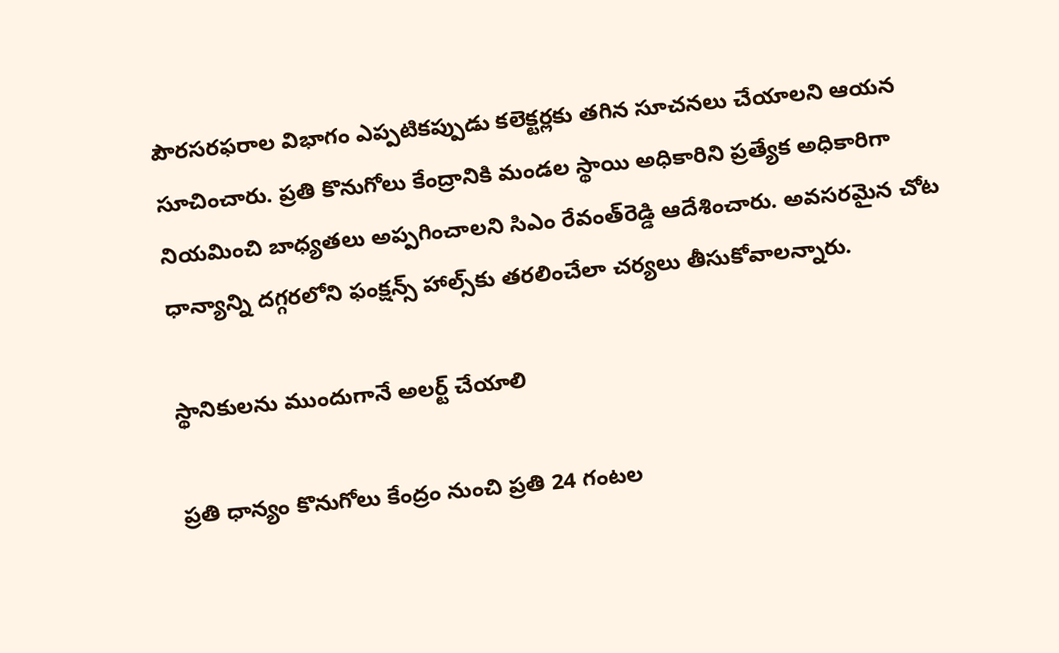పౌరసరఫరాల విభాగం ఎప్పటికప్పుడు కలెక్టర్లకు తగిన సూచనలు చేయాలని ఆయన సూచించారు. ప్రతి కొనుగోలు కేంద్రానికి మండల స్థాయి అధికారిని ప్రత్యేక అధికారిగా నియమించి బాధ్యతలు అప్పగించాలని సిఎం రేవంత్‌రెడ్డి ఆదేశించారు. అవసరమైన చోట ధాన్యాన్ని దగ్గరలోని ఫంక్షన్స్ హాల్స్‌కు తరలించేలా చర్యలు తీసుకోవాలన్నారు.

స్థానికులను ముందుగానే అలర్ట్ చేయాలి

ప్రతి ధాన్యం కొనుగోలు కేంద్రం నుంచి ప్రతి 24 గంటల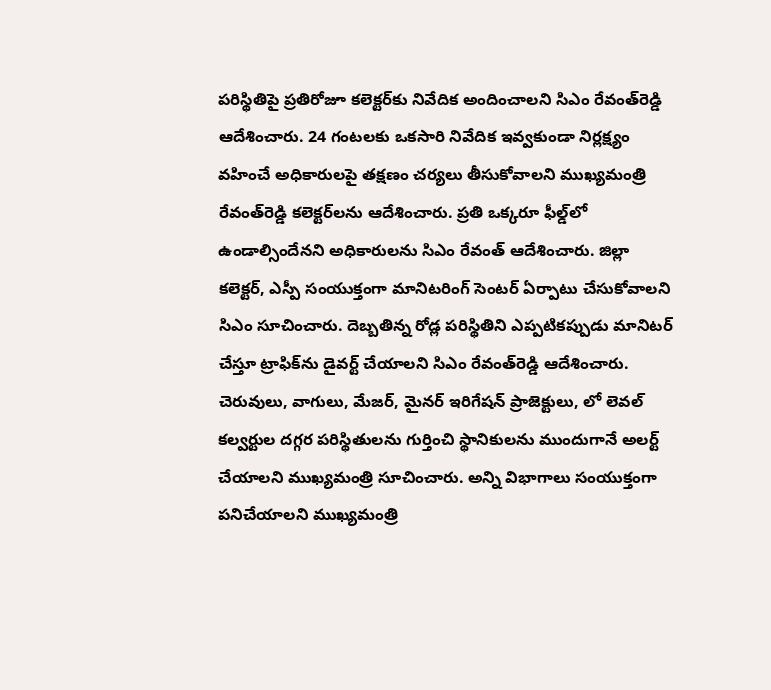పరిస్థితిపై ప్రతిరోజూ కలెక్టర్‌కు నివేదిక అందించాలని సిఎం రేవంత్‌రెడ్డి ఆదేశించారు. 24 గంటలకు ఒకసారి నివేదిక ఇవ్వకుండా నిర్లక్ష్యం వహించే అధికారులపై తక్షణం చర్యలు తీసుకోవాలని ముఖ్యమంత్రి రేవంత్‌రెడ్డి కలెక్టర్‌లను ఆదేశించారు. ప్రతి ఒక్కరూ ఫీల్డ్‌లో ఉండాల్సిందేనని అధికారులను సిఎం రేవంత్ ఆదేశించారు. జిల్లా కలెక్టర్, ఎస్పీ సంయుక్తంగా మానిటరింగ్ సెంటర్ ఏర్పాటు చేసుకోవాలని సిఎం సూచించారు. దెబ్బతిన్న రోడ్ల పరిస్థితిని ఎప్పటికప్పుడు మానిటర్ చేస్తూ ట్రాఫిక్‌ను డైవర్ట్ చేయాలని సిఎం రేవంత్‌రెడ్డి ఆదేశించారు. చెరువులు, వాగులు, మేజర్, మైనర్ ఇరిగేషన్ ప్రాజెక్టులు, లో లెవల్ కల్వర్టుల దగ్గర పరిస్థితులను గుర్తించి స్థానికులను ముందుగానే అలర్ట్ చేయాలని ముఖ్యమంత్రి సూచించారు. అన్ని విభాగాలు సంయుక్తంగా పనిచేయాలని ముఖ్యమంత్రి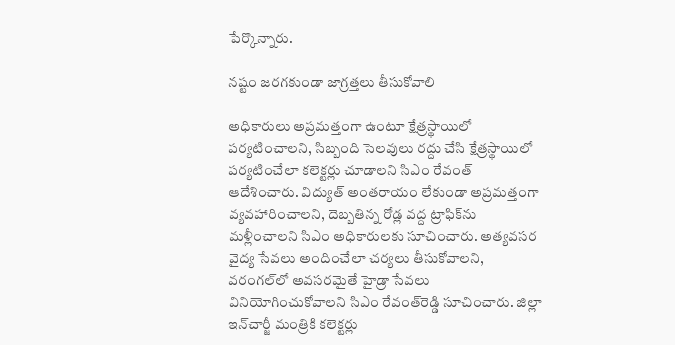పేర్కొన్నారు.

నష్టం జరగకుండా జాగ్రత్తలు తీసుకోవాలి

అధికారులు అప్రమత్తంగా ఉంటూ క్షేత్రస్థాయిలో పర్యటించాలని, సిబ్బంది సెలవులు రద్దు చేసి క్షేత్రస్థాయిలో పర్యటించేలా కలెక్టర్లు చూడాలని సిఎం రేవంత్ ఆదేశించారు. విద్యుత్ అంతరాయం లేకుండా అప్రమత్తంగా వ్యవహారించాలని, దెబ్బతిన్న రోడ్ల వద్ద ట్రాఫిక్‌ను మళ్లీంచాలని సిఎం అధికారులకు సూచించారు. అత్యవసర వైద్య సేవలు అందించేలా చర్యలు తీసుకోవాలని, వరంగల్‌లో అవసరమైతే హైడ్రా సేవలు వినియోగించుకోవాలని సిఎం రేవంత్‌రెడ్డి సూచించారు. జిల్లా ఇన్‌చార్జీ మంత్రికి కలెక్టర్లు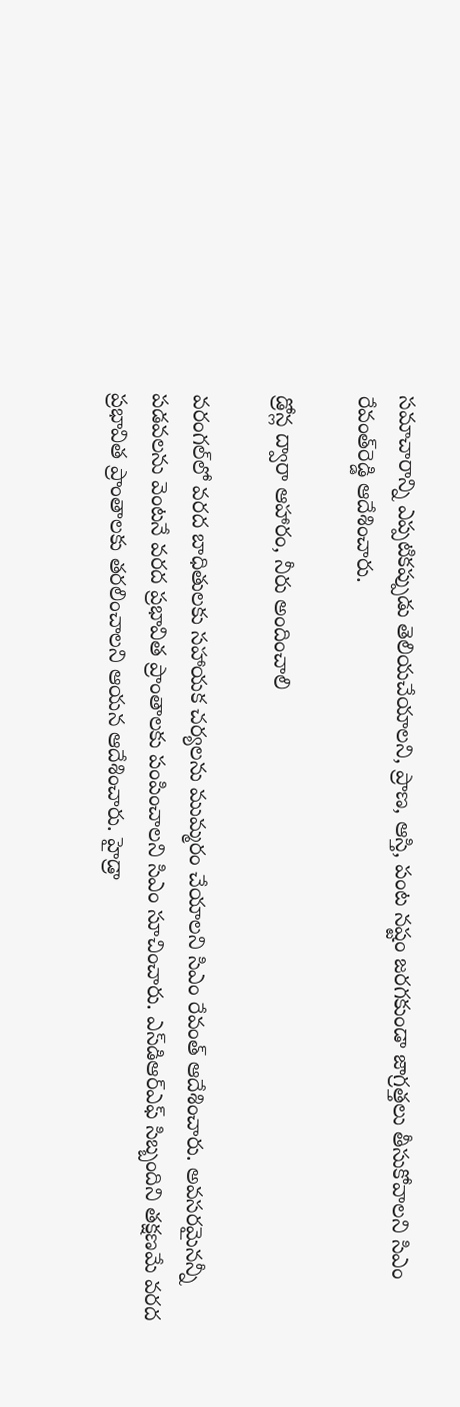సమాచారాన్ని ఎప్పటికప్పుడు తెలియచేయాలని, ప్రాణ, ఆస్తి, పంట నష్టం జరగకుండా జాగ్రత్తలు తీసుకోవాలని సిఎం రేవంత్‌రెడ్డి ఆదేశించారు.

డ్రోన్ల ద్వారా ఆహారం, నీరు అందించాలి

వరంగల్‌లో వరద బాధితులకు సహాయక చర్యలను ముమ్మరం చేయాలని సిఎం రేవంత్ ఆదేశించారు. అవసరమైనన్నీ పడవలను వెంటనే వరద ప్రభావిత ప్రాంతాలకు పంపించాలని సిఎం సూచించారు. ఎస్‌డిఆర్‌ఎఫ్ సిబ్బందిని తక్షణమే వరద ప్రభావిత ప్రాంతాలకు తరలించాలని ఆయన ఆదేశించారు. హైడ్రా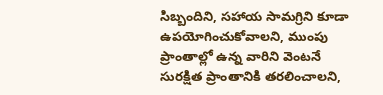సిబ్బందిని, సహాయ సామగ్రిని కూడా ఉపయోగించుకోవాలని, ముంపు ప్రాంతాల్లో ఉన్న వారిని వెంటనే సురక్షిత ప్రాంతానికి తరలించాలని,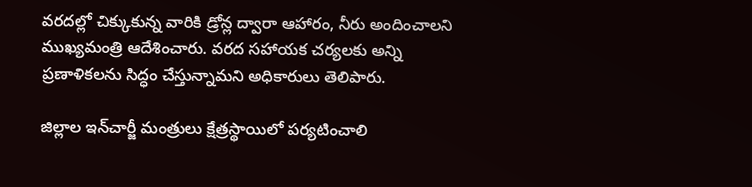వరదల్లో చిక్కుకున్న వారికి డ్రోన్ల ద్వారా ఆహారం, నీరు అందించాలని ముఖ్యమంత్రి ఆదేశించారు. వరద సహాయక చర్యలకు అన్ని ప్రణాళికలను సిద్ధం చేస్తున్నామని అధికారులు తెలిపారు.

జిల్లాల ఇన్‌చార్జీ మంత్రులు క్షేత్రస్థాయిలో పర్యటించాలి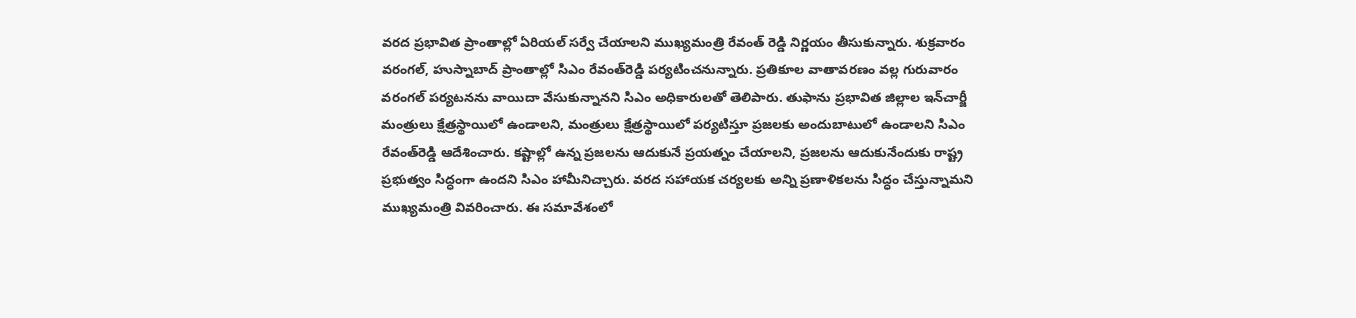వరద ప్రభావిత ప్రాంతాల్లో ఏరియల్ సర్వే చేయాలని ముఖ్యమంత్రి రేవంత్ రెడ్డి నిర్ణయం తీసుకున్నారు. శుక్రవారం వరంగల్, హుస్నాబాద్ ప్రాంతాల్లో సిఎం రేవంత్‌రెడ్డి పర్యటించనున్నారు. ప్రతికూల వాతావరణం వల్ల గురువారం వరంగల్ పర్యటనను వాయిదా వేసుకున్నానని సిఎం అధికారులతో తెలిపారు. తుఫాను ప్రభావిత జిల్లాల ఇన్‌చార్జీ మంత్రులు క్షేత్రస్థాయిలో ఉండాలని, మంత్రులు క్షేత్రస్థాయిలో పర్యటిస్తూ ప్రజలకు అందుబాటులో ఉండాలని సిఎం రేవంత్‌రెడ్డి ఆదేశించారు. కష్టాల్లో ఉన్న ప్రజలను ఆదుకునే ప్రయత్నం చేయాలని, ప్రజలను ఆదుకునేందుకు రాష్ట్ర ప్రభుత్వం సిద్ధంగా ఉందని సిఎం హామీనిచ్చారు. వరద సహాయక చర్యలకు అన్ని ప్రణాళికలను సిద్ధం చేస్తున్నామని ముఖ్యమంత్రి వివరించారు. ఈ సమావేశంలో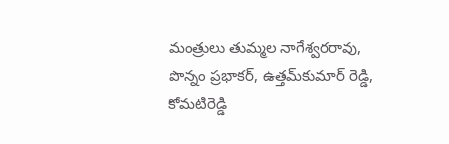మంత్రులు తుమ్మల నాగేశ్వరరావు, పొన్నం ప్రభాకర్, ఉత్తమ్‌కుమార్ రెడ్డి, కోమటిరెడ్డి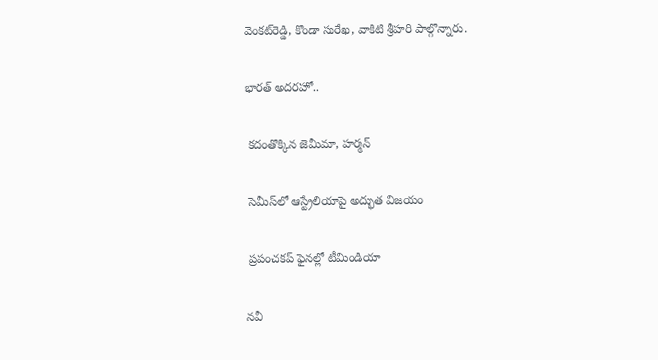వెంకట్‌రెడ్డి, కొండా సురేఖ, వాకిటి శ్రీహరి పాల్గొన్నారు.

భారత్ అదరహో..

 కదంతొక్కిన జెమీమా, హర్మన్

 సెమీస్‌లో ఆస్ట్రేలియాపై అద్భుత విజయం

 ప్రపంచకప్ ఫైనల్లో టీమిండియా

నవీ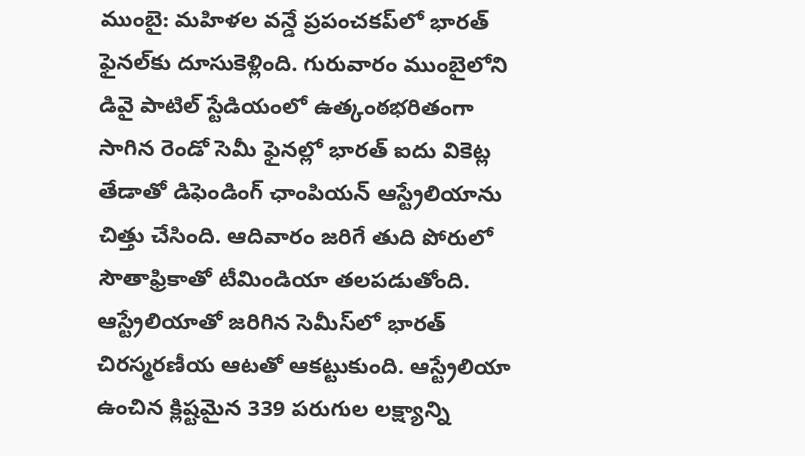ముంబై: మహిళల వన్డే ప్రపంచకప్‌లో భారత్ ఫైనల్‌కు దూసుకెళ్లింది. గురువారం ముంబైలోని డివై పాటిల్ స్టేడియంలో ఉత్కంఠభరితంగా సాగిన రెండో సెమీ ఫైనల్లో భారత్ ఐదు వికెట్ల తేడాతో డిఫెండింగ్ ఛాంపియన్ ఆస్ట్రేలియాను చిత్తు చేసింది. ఆదివారం జరిగే తుది పోరులో సౌతాఫ్రికాతో టీమిండియా తలపడుతోంది. ఆస్ట్రేలియాతో జరిగిన సెమీస్‌లో భారత్ చిరస్మరణీయ ఆటతో ఆకట్టుకుంది. ఆస్ట్రేలియా ఉంచిన క్లిష్టమైన 339 పరుగుల లక్ష్యాన్ని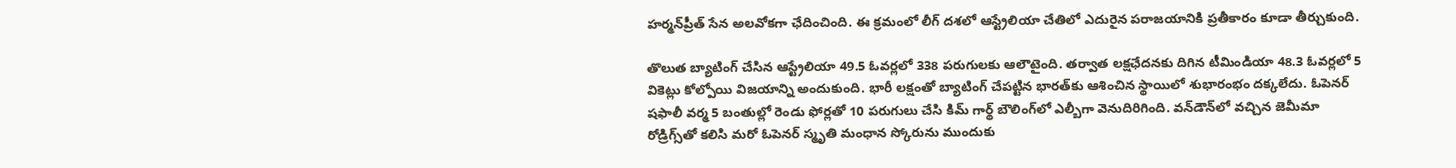హర్మన్‌ప్రీత్ సేన అలవోకగా ఛేదించింది. ఈ క్రమంలో లీగ్ దశలో ఆస్ట్రేలియా చేతిలో ఎదురైన పరాజయానికి ప్రతీకారం కూడా తీర్చుకుంది.

తొలుత బ్యాటింగ్ చేసిన ఆస్ట్రేలియా 49.5 ఓవర్లలో 338 పరుగులకు ఆలౌటైంది. తర్వాత లక్షఛేదనకు దిగిన టీమిండియా 48.3 ఓవర్లలో 5 వికెట్లు కోల్పోయి విజయాన్ని అందుకుంది. భారీ లక్షంతో బ్యాటింగ్ చేపట్టిన భారత్‌కు ఆశించిన స్థాయిలో శుభారంభం దక్కలేదు. ఓపెనర్ షఫాలీ వర్మ 5 బంతుల్లో రెండు ఫోర్లతో 10 పరుగులు చేసి కిమ్ గార్థ్ బౌలింగ్‌లో ఎల్బీగా వెనుదిరిగింది. వన్‌డౌన్‌లో వచ్చిన జెమీమా రోడ్రిగ్స్‌తో కలిసి మరో ఓపెనర్ స్మృతి మంధాన స్కోరును ముందుకు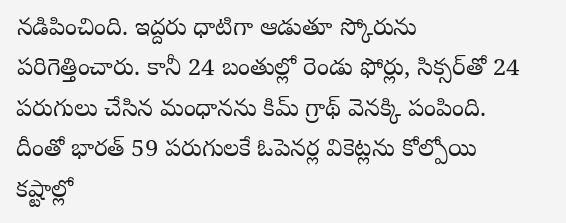నడిపించింది. ఇద్దరు ధాటిగా ఆడుతూ స్కోరును పరిగెత్తించారు. కానీ 24 బంతుల్లో రెండు ఫోర్లు, సిక్సర్‌తో 24 పరుగులు చేసిన మంధానను కిమ్ గ్రాథ్ వెనక్కి పంపింది. దీంతో భారత్ 59 పరుగులకే ఓపెనర్ల వికెట్లను కోల్పోయి కష్టాల్లో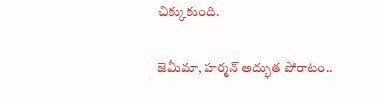చిక్కుకుంది.

జెమీమా, హర్మన్ అద్భుత పోరాటం..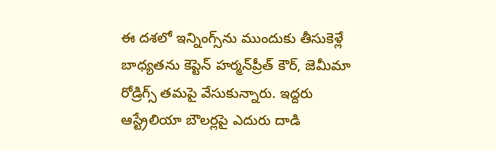ఈ దశలో ఇన్నింగ్స్‌ను ముందుకు తీసుకెళ్లే బాధ్యతను కెప్టెన్ హర్మన్‌ప్రీత్ కౌర్, జెమీమా రోడ్రిగ్స్ తమపై వేసుకున్నారు. ఇద్దరు ఆస్ట్రేలియా బౌలర్లపై ఎదురు దాడి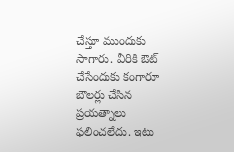చేస్తూ ముందుకు సాగారు. వీరికి ఔట్ చేసేందుకు కంగారూ బౌలర్లు చేసిన ప్రయత్నాలు ఫలించలేదు. ఇటు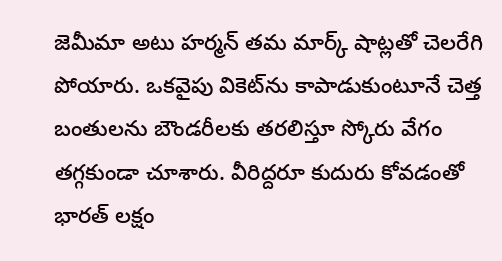జెమీమా అటు హర్మన్ తమ మార్క్ షాట్లతో చెలరేగి పోయారు. ఒకవైపు వికెట్‌ను కాపాడుకుంటూనే చెత్త బంతులను బౌండరీలకు తరలిస్తూ స్కోరు వేగం తగ్గకుండా చూశారు. వీరిద్దరూ కుదురు కోవడంతో భారత్ లక్షం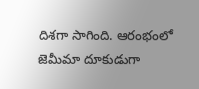దిశగా సాగింది. ఆరంభంలో జెమీమా దూకుడుగా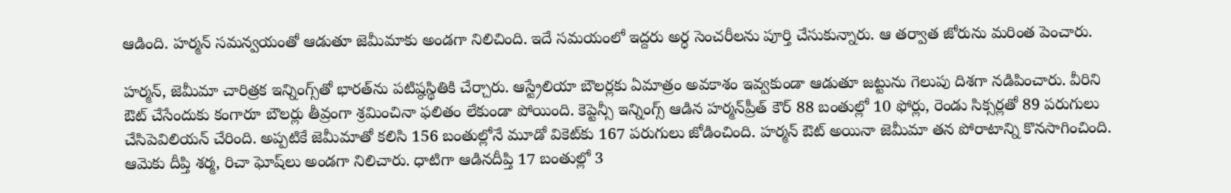ఆడింది. హర్మన్ సమన్వయంతో ఆడుతూ జెమీమాకు అండగా నిలిచింది. ఇదే సమయంలో ఇద్దరు అర్ధ సెంచరీలను పూర్తి చేసుకున్నారు. ఆ తర్వాత జోరును మరింత పెంచారు.

హర్మన్, జెమీమా చారిత్రక ఇన్నింగ్స్‌తో భారత్‌ను పటిష్ఠస్థితికి చేర్చారు. ఆస్ట్రేలియా బౌలర్లకు ఏమాత్రం అవకాశం ఇవ్వకుండా ఆడుతూ జట్టును గెలుపు దిశగా నడిపించారు. వీరిని ఔట్ చేసేందుకు కంగారూ బౌలర్లు తీవ్రంగా శ్రమించినా ఫలితం లేకుండా పోయింది. కెప్టెన్సీ ఇన్నింగ్స్ ఆడిన హర్మన్‌ప్రీత్ కౌర్ 88 బంతుల్లో 10 ఫోర్లు, రెండు సిక్సర్లతో 89 పరుగులు చేసిపెవిలియన్ చేరింది. అప్పటికే జెమీమాతో కలిసి 156 బంతుల్లోనే మూడో వికెట్‌కు 167 పరుగులు జోడించింది. హర్మన్ ఔట్ అయినా జెమీమా తన పోరాటాన్ని కొనసాగించింది. ఆమెకు దీప్తి శర్మ, రిచా ఘోష్‌లు అండగా నిలిచారు. ధాటిగా ఆడినదీప్తి 17 బంతుల్లో 3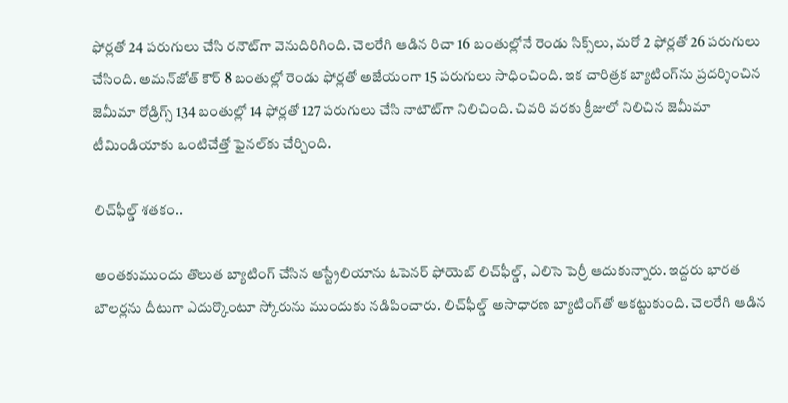ఫోర్లతో 24 పరుగులు చేసి రనౌట్‌గా వెనుదిరిగింది. చెలరేగి ఆడిన రిచా 16 బంతుల్లోనే రెండు సిక్స్‌లు, మరో 2 ఫోర్లతో 26 పరుగులు చేసింది. అమన్‌జోత్ కౌర్ 8 బంతుల్లో రెండు ఫోర్లతో అజేయంగా 15 పరుగులు సాధించింది. ఇక చారిత్రక బ్యాటింగ్‌ను ప్రదర్శించిన జెమీమా రోడ్రిగ్స్ 134 బంతుల్లో 14 ఫోర్లతో 127 పరుగులు చేసి నాటౌట్‌గా నిలిచింది. చివరి వరకు క్రీజులో నిలిచిన జెమీమా టీమిండియాకు ఒంటిచేత్తో ఫైనల్‌కు చేర్చింది.

లిచ్‌ఫీల్డ్ శతకం..

అంతకుముందు తొలుత బ్యాటింగ్ చేసిన ఆస్ట్రేలియాను ఓపెనర్ ఫోయెబ్ లిచ్‌ఫీల్డ్, ఎలిసె పెర్రీ ఆదుకున్నారు. ఇద్దరు భారత బౌలర్లను దీటుగా ఎదుర్కొంటూ స్కోరును ముందుకు నడిపించారు. లిచ్‌ఫీల్డ్ అసాధారణ బ్యాటింగ్‌తో ఆకట్టుకుంది. చెలరేగి ఆడిన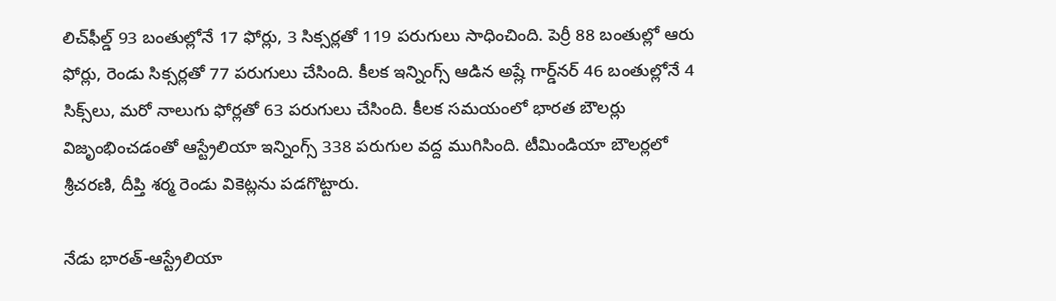లిచ్‌ఫీల్డ్ 93 బంతుల్లోనే 17 ఫోర్లు, 3 సిక్సర్లతో 119 పరుగులు సాధించింది. పెర్రీ 88 బంతుల్లో ఆరు ఫోర్లు, రెండు సిక్సర్లతో 77 పరుగులు చేసింది. కీలక ఇన్నింగ్స్ ఆడిన అష్లే గార్డ్‌నర్ 46 బంతుల్లోనే 4 సిక్స్‌లు, మరో నాలుగు ఫోర్లతో 63 పరుగులు చేసింది. కీలక సమయంలో భారత బౌలర్లు విజృంభించడంతో ఆస్ట్రేలియా ఇన్నింగ్స్ 338 పరుగుల వద్ద ముగిసింది. టీమిండియా బౌలర్లలో శ్రీచరణి, దీప్తి శర్మ రెండు వికెట్లను పడగొట్టారు.

నేడు భారత్-ఆస్ట్రేలియా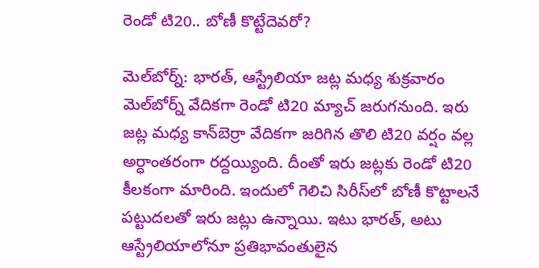రెండో టి20.. బోణీ కొట్టేదెవరో?

మెల్‌బోర్న్: భారత్, ఆస్ట్రేలియా జట్ల మధ్య శుక్రవారం మెల్‌బోర్న్ వేదికగా రెండో టి20 మ్యాచ్ జరుగనుంది. ఇరు జట్ల మధ్య కాన్‌బెర్రా వేదికగా జరిగిన తొలి టి20 వర్షం వల్ల అర్ధాంతరంగా రద్దయ్యింది. దీంతో ఇరు జట్లకు రెండో టి20 కీలకంగా మారింది. ఇందులో గెలిచి సిరీస్‌లో బోణీ కొట్టాలనే పట్టుదలతో ఇరు జట్లు ఉన్నాయి. ఇటు భారత్, అటు ఆస్ట్రేలియాలోనూ ప్రతిభావంతులైన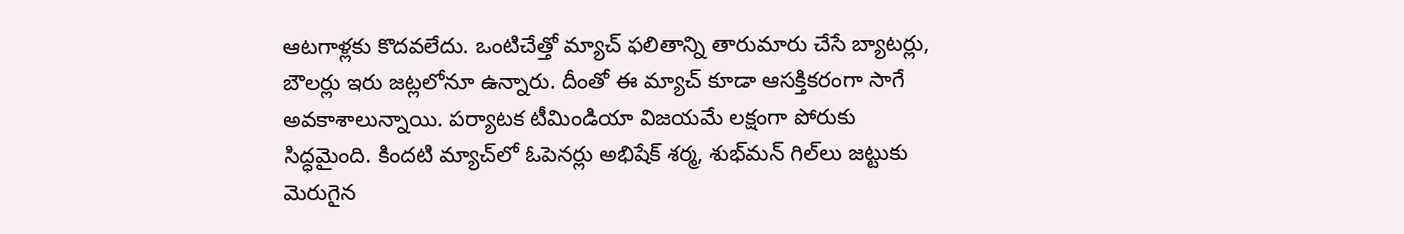ఆటగాళ్లకు కొదవలేదు. ఒంటిచేత్తో మ్యాచ్ ఫలితాన్ని తారుమారు చేసే బ్యాటర్లు, బౌలర్లు ఇరు జట్లలోనూ ఉన్నారు. దీంతో ఈ మ్యాచ్ కూడా ఆసక్తికరంగా సాగే అవకాశాలున్నాయి. పర్యాటక టీమిండియా విజయమే లక్షంగా పోరుకు సిద్ధమైంది. కిందటి మ్యాచ్‌లో ఓపెనర్లు అభిషేక్ శర్మ, శుభ్‌మన్ గిల్‌లు జట్టుకు మెరుగైన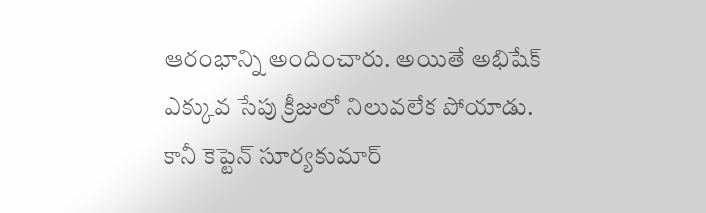ఆరంభాన్ని అందించారు. అయితే అభిషేక్ ఎక్కువ సేపు క్రీజులో నిలువలేక పోయాడు. కానీ కెప్టెన్ సూర్యకుమార్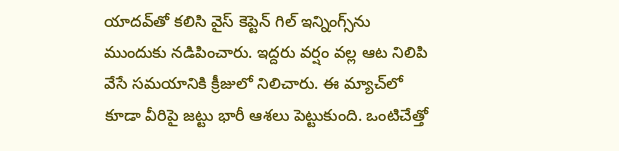యాదవ్‌తో కలిసి వైస్ కెప్టెన్ గిల్ ఇన్నింగ్స్‌ను ముందుకు నడిపించారు. ఇద్దరు వర్షం వల్ల ఆట నిలిపి వేసే సమయానికి క్రీజులో నిలిచారు. ఈ మ్యాచ్‌లో కూడా వీరిపై జట్టు భారీ ఆశలు పెట్టుకుంది. ఒంటిచేత్తో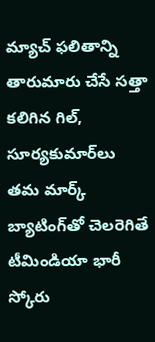మ్యాచ్ ఫలితాన్ని తారుమారు చేసే సత్తా కలిగిన గిల్, సూర్యకుమార్‌లు తమ మార్క్ బ్యాటింగ్‌తో చెలరెగితే టీమిండియా భారీ స్కోరు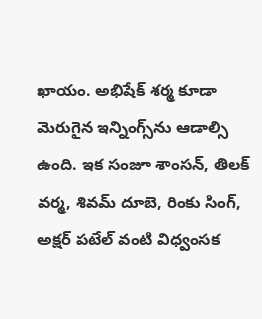ఖాయం. అభిషేక్ శర్మ కూడా మెరుగైన ఇన్నింగ్స్‌ను ఆడాల్సి ఉంది. ఇక సంజూ శాంసన్, తిలక్ వర్మ, శివమ్ దూబె, రింకు సింగ్, అక్షర్ పటేల్ వంటి విధ్వంసక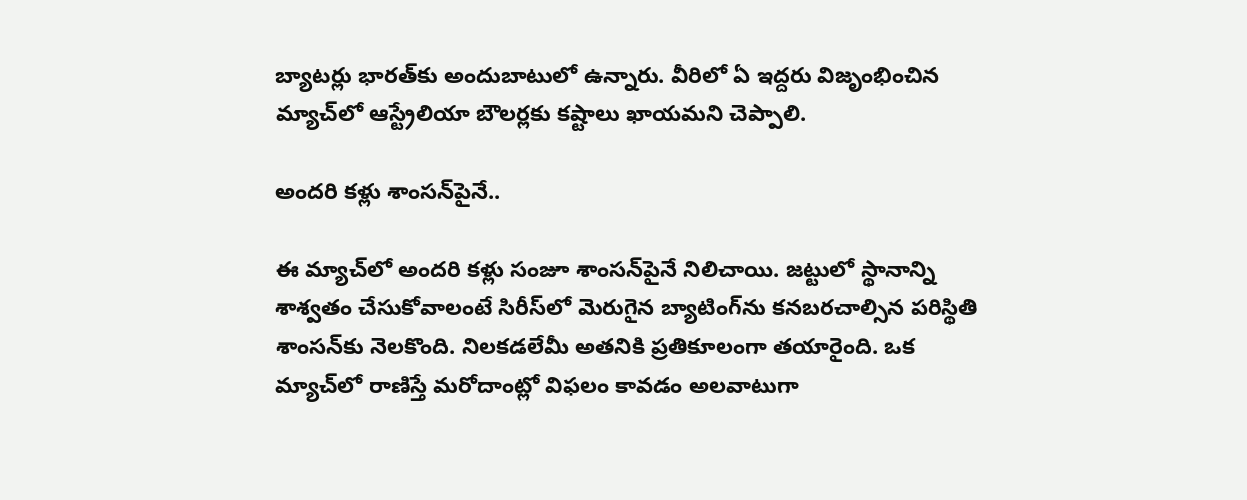బ్యాటర్లు భారత్‌కు అందుబాటులో ఉన్నారు. వీరిలో ఏ ఇద్దరు విజృంభించిన మ్యాచ్‌లో ఆస్ట్రేలియా బౌలర్లకు కష్టాలు ఖాయమని చెప్పాలి.

అందరి కళ్లు శాంసన్‌పైనే..

ఈ మ్యాచ్‌లో అందరి కళ్లు సంజూ శాంసన్‌పైనే నిలిచాయి. జట్టులో స్థానాన్ని శాశ్వతం చేసుకోవాలంటే సిరీస్‌లో మెరుగైన బ్యాటింగ్‌ను కనబరచాల్సిన పరిస్థితి శాంసన్‌కు నెలకొంది. నిలకడలేమీ అతనికి ప్రతికూలంగా తయారైంది. ఒక మ్యాచ్‌లో రాణిస్తే మరోదాంట్లో విఫలం కావడం అలవాటుగా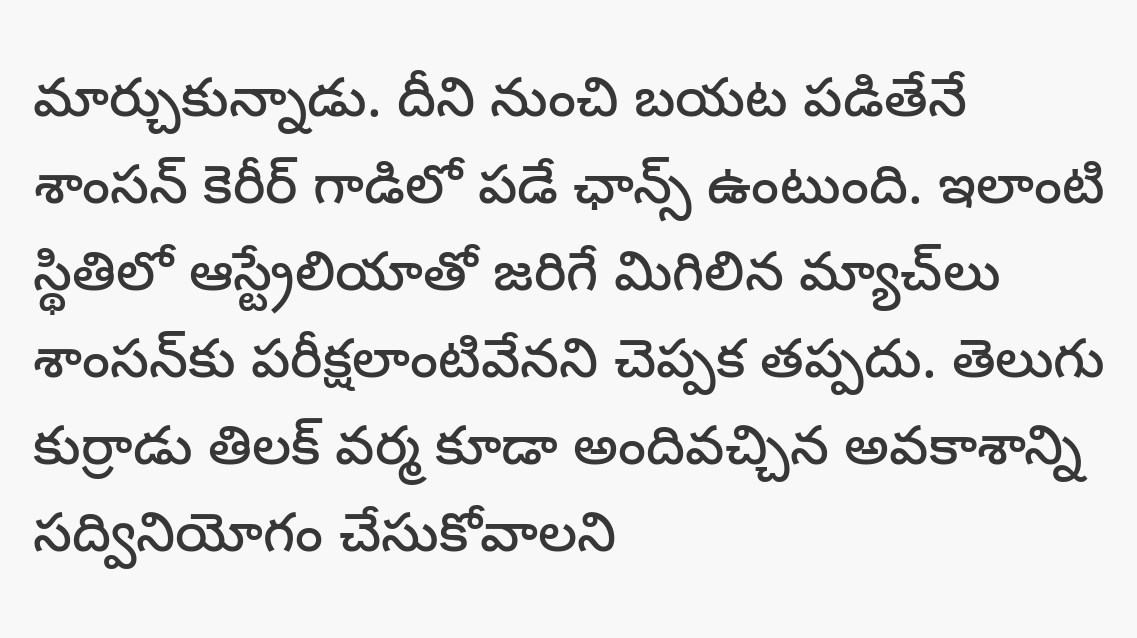మార్చుకున్నాడు. దీని నుంచి బయట పడితేనే శాంసన్ కెరీర్ గాడిలో పడే ఛాన్స్ ఉంటుంది. ఇలాంటి స్థితిలో ఆస్ట్రేలియాతో జరిగే మిగిలిన మ్యాచ్‌లు శాంసన్‌కు పరీక్షలాంటివేనని చెప్పక తప్పదు. తెలుగు కుర్రాడు తిలక్ వర్మ కూడా అందివచ్చిన అవకాశాన్ని సద్వినియోగం చేసుకోవాలని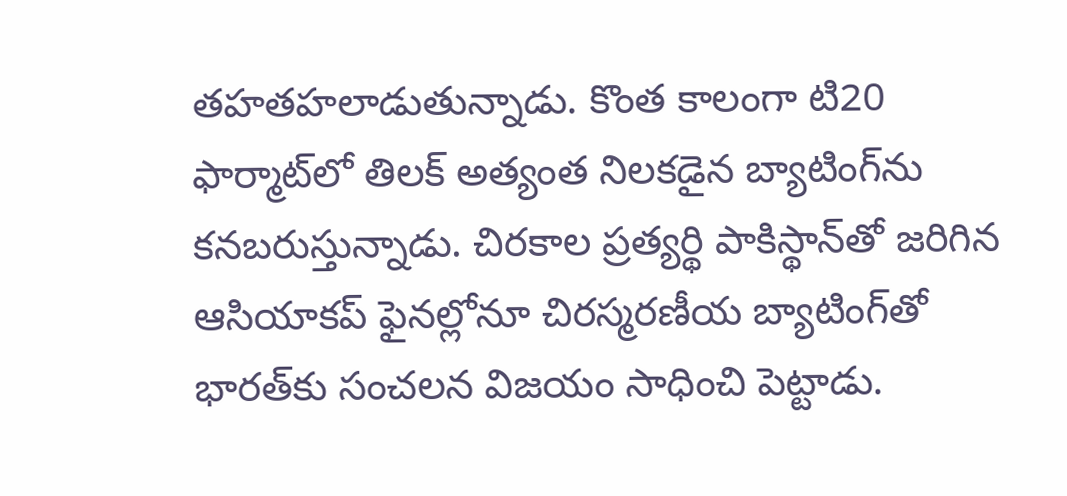తహతహలాడుతున్నాడు. కొంత కాలంగా టి20 ఫార్మాట్‌లో తిలక్ అత్యంత నిలకడైన బ్యాటింగ్‌ను కనబరుస్తున్నాడు. చిరకాల ప్రత్యర్థి పాకిస్థాన్‌తో జరిగిన ఆసియాకప్ ఫైనల్లోనూ చిరస్మరణీయ బ్యాటింగ్‌తో భారత్‌కు సంచలన విజయం సాధించి పెట్టాడు.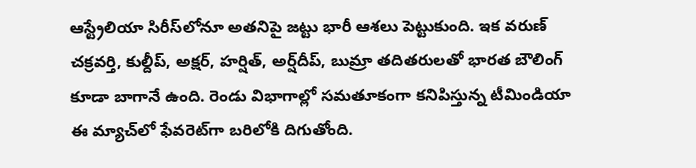ఆస్ట్రేలియా సిరీస్‌లోనూ అతనిపై జట్టు భారీ ఆశలు పెట్టుకుంది. ఇక వరుణ్ చక్రవర్తి, కుల్దీప్, అక్షర్, హర్షిత్, అర్ష్‌దీప్, బుమ్రా తదితరులతో భారత బౌలింగ్ కూడా బాగానే ఉంది. రెండు విభాగాల్లో సమతూకంగా కనిపిస్తున్న టీమిండియా ఈ మ్యాచ్‌లో ఫేవరెట్‌గా బరిలోకి దిగుతోంది.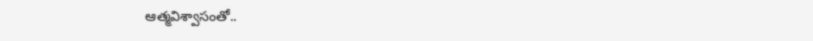ఆత్మవిశ్వాసంతో..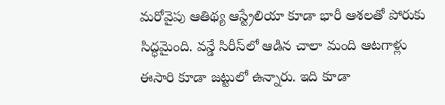మరోవైపు ఆతిథ్య ఆస్ట్రేలియా కూడా భారీ ఆశలతో పోరుకు సిద్ధమైంది. వన్డే సిరీస్‌లో ఆడిన చాలా మంది ఆటగాళ్లు ఈసారి కూడా జట్టులో ఉన్నారు. ఇది కూడా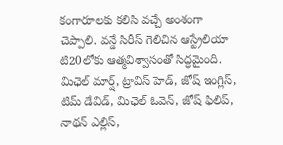కంగారూలకు కలిసి వచ్చే అంశంగా చెప్పాలి. వన్డే సిరీస్ గెలిచిన ఆస్ట్రేలియా టి20లోకు ఆత్మవిశ్వాసంతో సిద్ధమైంది. మిఛెల్ మార్ష్, ట్రావిస్ హెడ్, జోష్ ఇంగ్లిస్, టిమ్ డేవిడ్, మిఛెల్ ఓవెన్, జోష్ ఫిలిప్, నాథన్ ఎల్లిస్,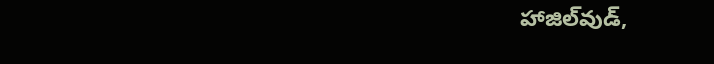హాజిల్‌వుడ్,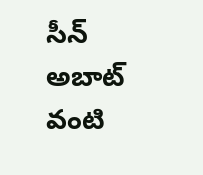సీన్ అబాట్ వంటి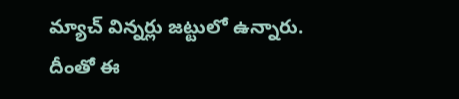మ్యాచ్ విన్నర్లు జట్టులో ఉన్నారు. దీంతో ఈ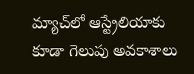మ్యాచ్‌లో ఆస్ట్రేలియాకు కూడా గెలుపు అవకాశాలు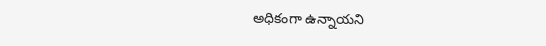అధికంగా ఉన్నాయని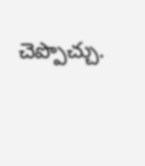చెప్పొచ్చు.